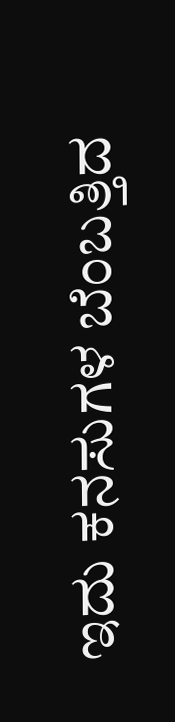ಇದು ಕನಸುಗಳ ಬೆಂಬತ್ತಿದ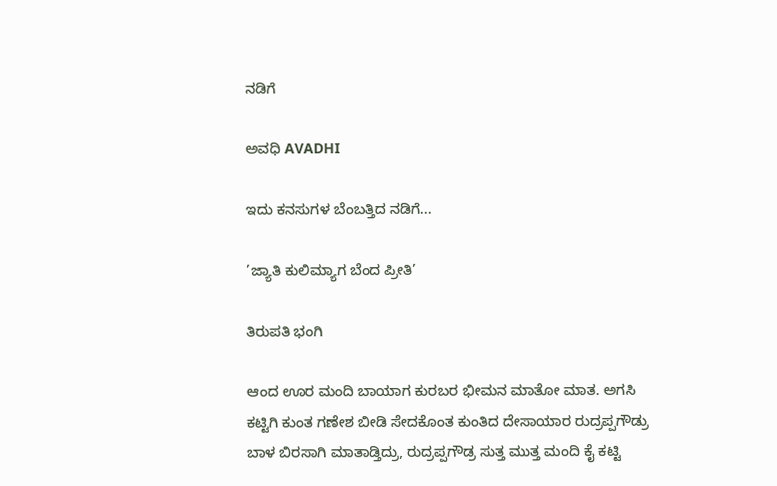ನಡಿಗೆ‍

ಅವಧಿ AVADHI

ಇದು ಕನಸುಗಳ ಬೆಂಬತ್ತಿದ ನಡಿಗೆ...

’ಜ್ಯಾತಿ ಕುಲಿಮ್ಯಾಗ ಬೆಂದ ಪ್ರೀತಿ’

ತಿರುಪತಿ ಭಂಗಿ

ಆಂದ ಊರ ಮಂದಿ ಬಾಯಾಗ ಕುರಬರ ಭೀಮನ ಮಾತೋ ಮಾತ. ಅಗಸಿ ಕಟ್ಟಿಗಿ ಕುಂತ ಗಣೇಶ ಬೀಡಿ ಸೇದಕೊಂತ ಕುಂತಿದ ದೇಸಾಯಾರ ರುದ್ರಪ್ಪಗೌಡ್ರು ಬಾಳ ಬಿರಸಾಗಿ ಮಾತಾಡ್ತಿದ್ರು, ರುದ್ರಪ್ಪಗೌಡ್ರ ಸುತ್ತ ಮುತ್ತ ಮಂದಿ ಕೈ ಕಟ್ಟಿ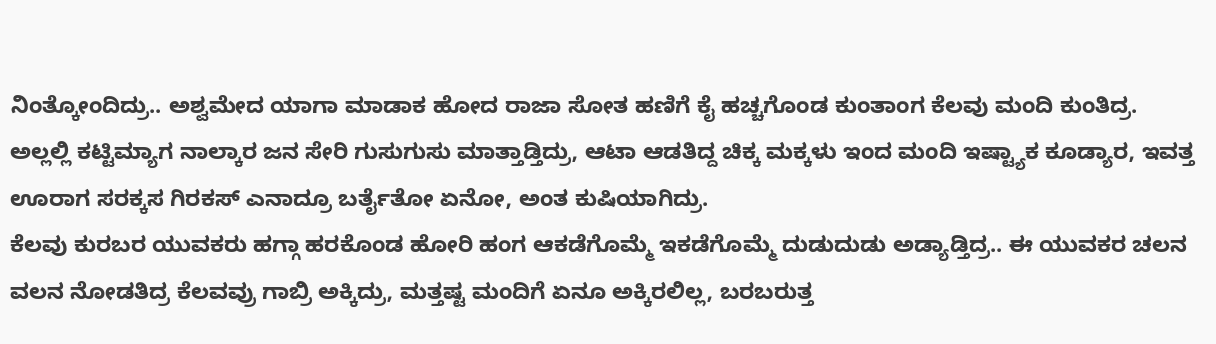ನಿಂತ್ಕೋಂದಿದ್ರು.. ಅಶ್ವಮೇದ ಯಾಗಾ ಮಾಡಾಕ ಹೋದ ರಾಜಾ ಸೋತ ಹಣಿಗೆ ಕೈ ಹಚ್ಚಗೊಂಡ ಕುಂತಾಂಗ ಕೆಲವು ಮಂದಿ ಕುಂತಿದ್ರ.
ಅಲ್ಲಲ್ಲಿ ಕಟ್ಟಿಮ್ಯಾಗ ನಾಲ್ಕಾರ ಜನ ಸೇರಿ ಗುಸುಗುಸು ಮಾತ್ತಾಡ್ತಿದ್ರು, ಆಟಾ ಆಡತಿದ್ದ ಚಿಕ್ಕ ಮಕ್ಕಳು ಇಂದ ಮಂದಿ ಇಷ್ಟ್ಯಾಕ ಕೂಡ್ಯಾರ, ಇವತ್ತ ಊರಾಗ ಸರಕ್ಕಸ ಗಿರಕಸ್ ಎನಾದ್ರೂ ಬರ್ತೈತೋ ಏನೋ, ಅಂತ ಕುಷಿಯಾಗಿದ್ರು.
ಕೆಲವು ಕುರಬರ ಯುವಕರು ಹಗ್ಗಾ ಹರಕೊಂಡ ಹೋರಿ ಹಂಗ ಆಕಡೆಗೊಮ್ಮೆ ಇಕಡೆಗೊಮ್ಮೆ ದುಡುದುಡು ಅಡ್ಯಾಡ್ತಿದ್ರ.. ಈ ಯುವಕರ ಚಲನ ವಲನ ನೋಡತಿದ್ರ ಕೆಲವವ್ರು ಗಾಬ್ರಿ ಅಕ್ಕಿದ್ರು, ಮತ್ತಷ್ಟ ಮಂದಿಗೆ ಏನೂ ಅಕ್ಕಿರಲಿಲ್ಲ, ಬರಬರುತ್ತ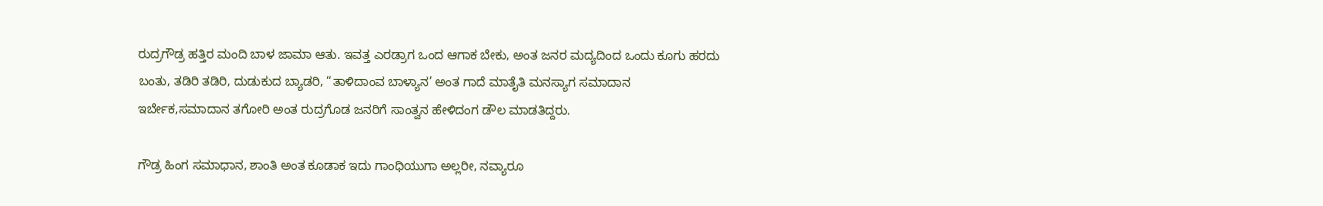ರುದ್ರಗೌಡ್ರ ಹತ್ತಿರ ಮಂದಿ ಬಾಳ ಜಾಮಾ ಆತು. ಇವತ್ತ ಎರಡ್ರಾಗ ಒಂದ ಆಗಾಕ ಬೇಕು, ಅಂತ ಜನರ ಮದ್ಯದಿಂದ ಒಂದು ಕೂಗು ಹರದು ಬಂತು, ತಡಿರಿ ತಡಿರಿ, ದುಡುಕುದ ಬ್ಯಾಡರಿ, “ತಾಳಿದಾಂವ ಬಾಳ್ಯಾನ’ ಅಂತ ಗಾದೆ ಮಾತೈತಿ ಮನಸ್ಯಾಗ ಸಮಾದಾನ ಇರ್ಬೇಕ,ಸಮಾದಾನ ತಗೋರಿ ಅಂತ ರುದ್ರಗೊಡ ಜನರಿಗೆ ಸಾಂತ್ವನ ಹೇಳಿದಂಗ ಡೌಲ ಮಾಡತಿದ್ದರು.

ಗೌಡ್ರ ಹಿಂಗ ಸಮಾಧಾನ, ಶಾಂತಿ ಅಂತ ಕೂಡಾಕ ಇದು ಗಾಂಧಿಯುಗಾ ಅಲ್ಲರೀ, ನವ್ಯಾರೂ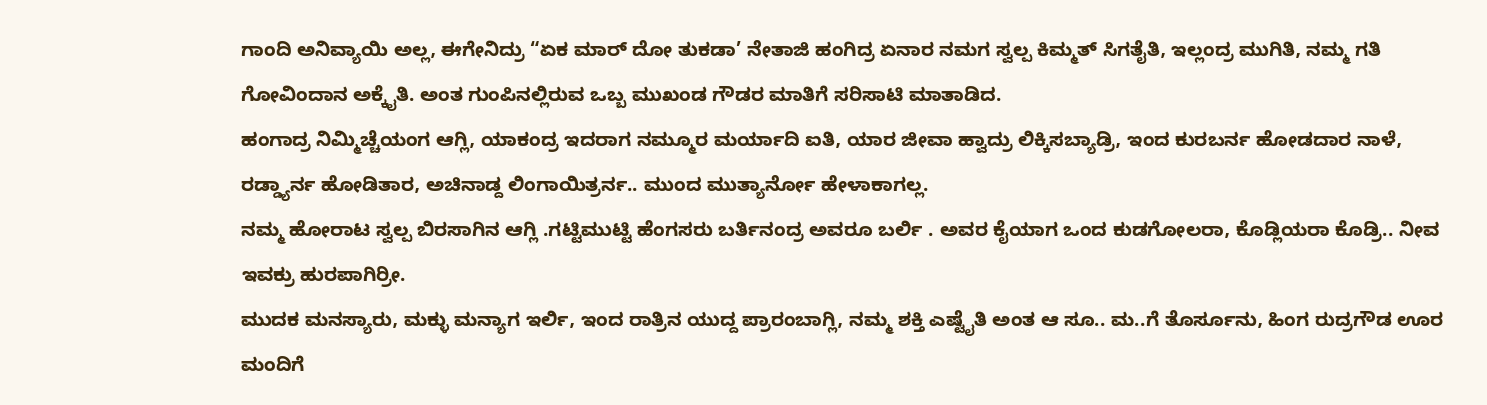ಗಾಂದಿ ಅನಿವ್ಯಾಯಿ ಅಲ್ಲ, ಈಗೇನಿದ್ರು “ಏಕ ಮಾರ್ ದೋ ತುಕಡಾ’ ನೇತಾಜಿ ಹಂಗಿದ್ರ ಏನಾರ ನಮಗ ಸ್ವಲ್ಪ ಕಿಮ್ಮತ್ ಸಿಗತೈತಿ, ಇಲ್ಲಂದ್ರ ಮುಗಿತಿ, ನಮ್ಮ ಗತಿ ಗೋವಿಂದಾನ ಅಕ್ಕೈತಿ. ಅಂತ ಗುಂಪಿನಲ್ಲಿರುವ ಒಬ್ಬ ಮುಖಂಡ ಗೌಡರ ಮಾತಿಗೆ ಸರಿಸಾಟಿ ಮಾತಾಡಿದ.
ಹಂಗಾದ್ರ ನಿಮ್ಮಿಚ್ಚೆಯಂಗ ಆಗ್ಲಿ, ಯಾಕಂದ್ರ ಇದರಾಗ ನಮ್ಮೂರ ಮರ್ಯಾದಿ ಐತಿ, ಯಾರ ಜೀವಾ ಹ್ವಾದ್ರು ಲಿಕ್ಕಿಸಬ್ಯಾಡ್ರಿ, ಇಂದ ಕುರಬರ್ನ ಹೋಡದಾರ ನಾಳೆ, ರಡ್ಡ್ಯಾರ್ನ ಹೋಡಿತಾರ, ಅಚಿನಾಡ್ದ ಲಿಂಗಾಯಿತ್ರರ್ನ.. ಮುಂದ ಮುತ್ಯಾರ್ನೋ ಹೇಳಾಕಾಗಲ್ಲ.
ನಮ್ಮ ಹೋರಾಟ ಸ್ವಲ್ಪ ಬಿರಸಾಗಿನ ಆಗ್ಲಿ .ಗಟ್ಟಿಮುಟ್ಟಿ ಹೆಂಗಸರು ಬರ್ತಿನಂದ್ರ ಅವರೂ ಬರ್ಲಿ . ಅವರ ಕೈಯಾಗ ಒಂದ ಕುಡಗೋಲರಾ, ಕೊಡ್ಲಿಯರಾ ಕೊಡ್ರಿ.. ನೀವ ಇವಕ್ರು ಹುರಪಾಗಿರ್ರೀ.
ಮುದಕ ಮನಸ್ಯಾರು, ಮಕ್ಳು ಮನ್ಯಾಗ ಇರ್ಲಿ, ಇಂದ ರಾತ್ರಿನ ಯುದ್ದ ಪ್ರಾರಂಬಾಗ್ಲಿ, ನಮ್ಮ ಶಕ್ತಿ ಎಷ್ಟೈತಿ ಅಂತ ಆ ಸೂ.. ಮ..ಗೆ ತೊರ್ಸೂನು, ಹಿಂಗ ರುದ್ರಗೌಡ ಊರ ಮಂದಿಗೆ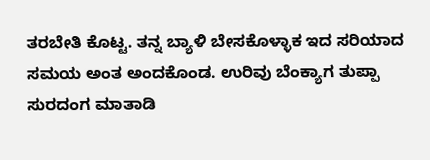ತರಬೇತಿ ಕೊಟ್ಟ. ತನ್ನ ಬ್ಯಾಳಿ ಬೇಸಕೊಳ್ಳಾಕ ಇದ ಸರಿಯಾದ ಸಮಯ ಅಂತ ಅಂದಕೊಂಡ. ಉರಿವು ಬೆಂಕ್ಯಾಗ ತುಪ್ಪಾ ಸುರದಂಗ ಮಾತಾಡಿ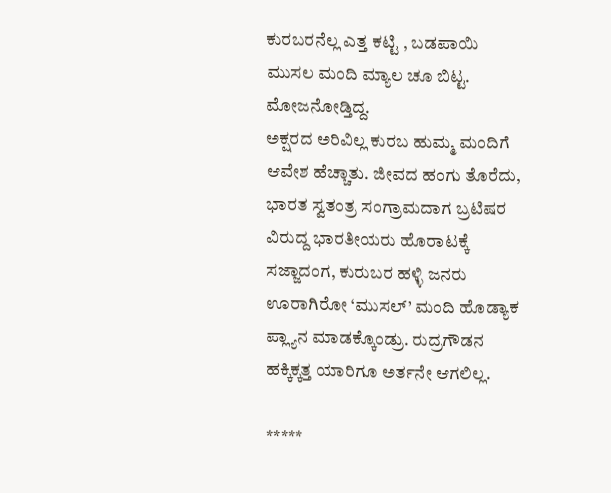ಕುರಬರನೆಲ್ಲ ಎತ್ತ ಕಟ್ಟಿ , ಬಡಪಾಯಿ ಮುಸಲ ಮಂದಿ ಮ್ಯಾಲ ಚೂ ಬಿಟ್ಟ. ಮೋಜನೋಡ್ತಿದ್ದ.
ಅಕ್ಷರದ ಅರಿವಿಲ್ಲ ಕುರಬ ಹುಮ್ಮ ಮಂದಿಗೆ ಆವೇಶ ಹೆಚ್ಚಾತು. ಜೀವದ ಹಂಗು ತೊರೆದು, ಭಾರತ ಸ್ವತಂತ್ರ ಸಂಗ್ರಾಮದಾಗ ಬ್ರಟಿಷರ ವಿರುದ್ದ ಭಾರತೀಯರು ಹೊರಾಟಕ್ಕೆ ಸಜ್ಜಾದಂಗ, ಕುರುಬರ ಹಳ್ಳಿ ಜನರು ಊರಾಗಿರೋ ‘ಮುಸಲ್’ ಮಂದಿ ಹೊಡ್ಯಾಕ ಪ್ಲ್ಯಾನ ಮಾಡಕ್ಕೊಂಡ್ರು. ರುದ್ರಗೌಡನ ಹಕ್ಕಿಕ್ಕತ್ತ ಯಾರಿಗೂ ಅರ್ತನೇ ಆಗಲಿಲ್ಲ.

*****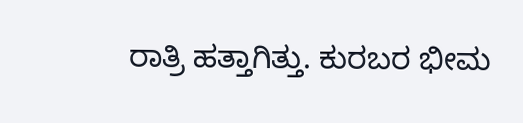ರಾತ್ರಿ ಹತ್ತಾಗಿತ್ತು. ಕುರಬರ ಭೀಮ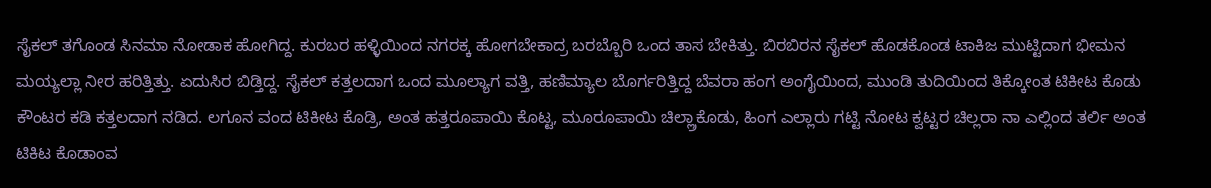ಸೈಕಲ್ ತಗೊಂಡ ಸಿನಮಾ ನೋಡಾಕ ಹೋಗಿದ್ದ. ಕುರಬರ ಹಳ್ಳಿಯಿಂದ ನಗರಕ್ಕ ಹೋಗಬೇಕಾದ್ರ ಬರಬ್ಬೊರಿ ಒಂದ ತಾಸ ಬೇಕಿತ್ತು. ಬಿರಬಿರನ ಸೈಕಲ್ ಹೊಡಕೊಂಡ ಟಾಕಿಜ ಮುಟ್ಟಿದಾಗ ಭೀಮನ ಮಯ್ಯಲ್ಲಾ ನೀರ ಹರಿತ್ತಿತ್ತು. ಏದುಸಿರ ಬಿಡ್ತಿದ್ದ. ಸೈಕಲ್ ಕತ್ತಲದಾಗ ಒಂದ ಮೂಲ್ಯಾಗ ವತ್ತಿ, ಹಣಿಮ್ಯಾಲ ಬೊರ್ಗರಿತ್ತಿದ್ದ ಬೆವರಾ ಹಂಗ ಅಂಗೈಯಿಂದ, ಮುಂಡಿ ತುದಿಯಿಂದ ತಿಕ್ಕೋಂತ ಟಿಕೀಟ ಕೊಡು ಕೌಂಟರ ಕಡಿ ಕತ್ತಲದಾಗ ನಡಿದ. ಲಗೂನ ವಂದ ಟಿಕೀಟ ಕೊಡ್ರಿ, ಅಂತ ಹತ್ತರೂಪಾಯಿ ಕೊಟ್ಟ, ಮೂರೂಪಾಯಿ ಚಿಲ್ಲ್ರಾಕೊಡು, ಹಿಂಗ ಎಲ್ಲಾರು ಗಟ್ಟಿ ನೋಟ ಕ್ವಟ್ಟರ ಚಿಲ್ಲರಾ ನಾ ಎಲ್ಲಿಂದ ತರ್ಲಿ ಅಂತ ಟಿಕಿಟ ಕೊಡಾಂವ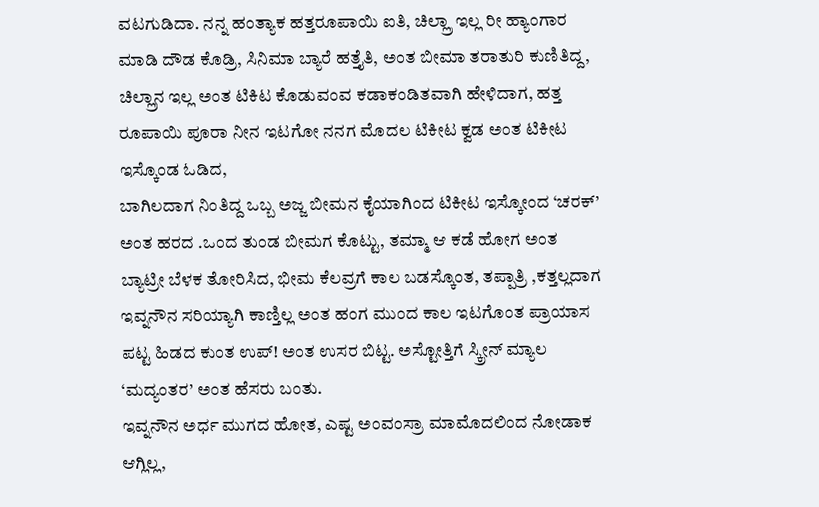ವಟಗುಡಿದಾ. ನನ್ನ ಹಂತ್ಯಾಕ ಹತ್ತರೂಪಾಯಿ ಐತಿ, ಚಿಲ್ಲ್ರಾ ಇಲ್ಲ ರೀ ಹ್ಯಾಂಗಾರ ಮಾಡಿ ದೌಡ ಕೊಡ್ರಿ, ಸಿನಿಮಾ ಬ್ಯಾರೆ ಹತ್ತೈತಿ, ಅಂತ ಬೀಮಾ ತರಾತುರಿ ಕುಣಿತಿದ್ದ, ಚಿಲ್ಲ್ರಾನ ಇಲ್ಲ ಅಂತ ಟಿಕಿಟ ಕೊಡುವಂವ ಕಡಾಕಂಡಿತವಾಗಿ ಹೇಳಿದಾಗ, ಹತ್ತ ರೂಪಾಯಿ ಪೂರಾ ನೀನ ಇಟಗೋ ನನಗ ಮೊದಲ ಟಿಕೀಟ ಕ್ವಡ ಅಂತ ಟಿಕೀಟ ಇಸ್ಕೊಂಡ ಓಡಿದ,
ಬಾಗಿಲದಾಗ ನಿಂತಿದ್ದ ಒಬ್ಬ ಅಜ್ಜ ಬೀಮನ ಕೈಯಾಗಿಂದ ಟಿಕೀಟ ಇಸ್ಕೋಂದ ‘ಚರಕ್’ ಅಂತ ಹರದ .ಒಂದ ತುಂಡ ಬೀಮಗ ಕೊಟ್ಟು, ತಮ್ಮಾ ಆ ಕಡೆ ಹೋಗ ಅಂತ ಬ್ಯಾಟ್ರೀ ಬೆಳಕ ತೋರಿಸಿದ, ಭೀಮ ಕೆಲವ್ರಗೆ ಕಾಲ ಬಡಸ್ಕೊಂತ, ತಪ್ಪಾತ್ರಿ ,ಕತ್ತಲ್ಲದಾಗ ಇವ್ನನೌನ ಸರಿಯ್ಯಾಗಿ ಕಾಣ್ತಿಲ್ಲ ಅಂತ ಹಂಗ ಮುಂದ ಕಾಲ ಇಟಗೊಂತ ಪ್ರಾಯಾಸ ಪಟ್ಟ ಹಿಡದ ಕುಂತ ಉಪ್! ಅಂತ ಉಸರ ಬಿಟ್ಟ. ಅಸ್ಟೋತ್ತಿಗೆ ಸ್ಕ್ರೀನ್ ಮ್ಯಾಲ ‘ಮದ್ಯಂತರ’ ಅಂತ ಹೆಸರು ಬಂತು.
ಇವ್ನನೌನ ಅರ್ಧ ಮುಗದ ಹೋತ, ಎಷ್ಟ ಅಂವಂಸ್ರಾ ಮಾಮೊದಲಿಂದ ನೋಡಾಕ ಆಗ್ಲಿಲ್ಲ,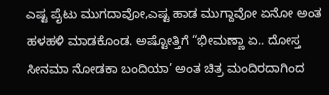ಎಷ್ಟ ಪೈಟು ಮುಗದಾವೋ,ಎಷ್ಟ ಹಾಡ ಮುಗ್ದಾವೋ ಏನೋ ಅಂತ ಹಳಹಳಿ ಮಾಡಕೊಂಡ. ಅಷ್ಟೋತ್ತಿಗೆ “ಭೀಮಣ್ಣಾ ಏ.. ದೋಸ್ತ ಸೀನಮಾ ನೋಡಕಾ ಬಂದಿಯಾ’ ಅಂತ ಚಿತ್ರ ಮಂದಿರದಾಗಿಂದ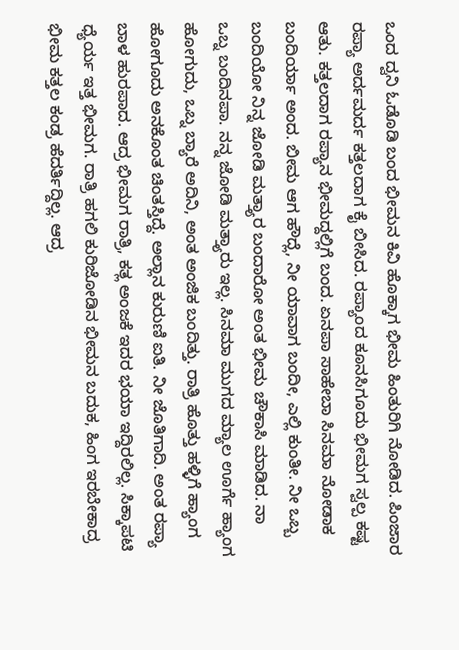ಒಂದ ದ್ವನಿ ಓಡೊಡಿ ಬಂದ ಭೀಮನ ಕಿವಿ ಹೊಕ್ಕಾಗ ಭೀಮ ಹಿಂತುರಿಗಿ ನೋಡಿದ. ಪಿಂಜಾರ ರಪ್ಯಾ ಅರ್ದಮರ್ದ ಕತ್ತಲದಾಗ ಕೈ ಬೀಸಿದ. ರಪ್ಯಾಂದ ಕೂನಸಿಗೂದು ಭೀಮಗ ಸ್ವಲ್ಪ ಕಷ್ಟ ಆತು. ಕತ್ತಲದಾಗ ರಪ್ಯಾನ ಭೀಮದ್ದಲ್ಲಿಗೆ ಬಂದ. ಏನಪಾ ಸಾಹೇಬಾ ಸಿನಮಾ ನೋಡಾಕ ಬಂದಿರ್ಯಾ ಅಂದ. ಬೀಮ ಆಗ ಹೌದ್ಲೆ, ನೀ ಯಾವಾಗ ಬಂದೀ, ಎಲ್ಲಿ ಕುಂತೀ. ನೀ ಒಬ್ಬ ಬಂದಿಯೋ ನಿನ್ನ ಜೋಡಿ ಮತ್ತ್ಯಾರ ಬಂದಾರೋ ಅಂತ ಭೀಮ ಚೌಕಾಸಿ ಮಾಡಿದ. ನಾ ಒಬ್ನ ಬಂದಿನಪಾ. ನನ್ನ ಜೋಡಿ ಮತ್ತ್ಯಾರು ಇಲ್ಲ. ಸಿನಮಾ ಮುಗದ ಮ್ಯಾಲ ಊರ್ಗೆ ಹ್ಯಾಂಗ ಹೋಗುದು, ಒಬ್ನ ಬ್ಯಾರೆ ಅದಿನಿ, ಅಂತ ಅಂಜಿಕ ಬಂದಿತ್ತು. ರಾತ್ರಿ ಹೊತ್ತು ಹಳ್ಳಿಗೆ ಹ್ಯಾಂಗ ಹೋಗೂದು ಅನಕೊಂತ ಚಿಂತಸ್ತಿದ್ದೆ. ಅಲ್ಲಾನ ಕುರುಣಿ ಐತಿ. ನೀ ಜೊತಿಗಾದಿ. ಅಂತ ರಪ್ಯಾ ಬಾಳ ಹುರಪಾದ. ಆದ್ರ ಭೀಮಗ ರಾತ್ರಿ, ಕತ್ಲ ಅಂಜಕೆ ಇದರ ಭಯಾ ಇದ್ದಿರಲಿಲ್ಲ. ಸಿಕ್ಕಾಪಟಿ ಧ್ಯೆರ್ಯ ಇತ್ತ ಭೀಮಗ. ರಾತ್ರಿ ಹಗಲಿ ಕುರಿಜೋಡಿನ ಭೀಮನ ಬದುಕ, ಹಿಂಗ ಇರಬೇಕಾದ್ರ ಭೀಮ ಕತ್ತಲ ಕಂಡ್ರ ಹೆದರ್ತಿದ್ದಿಲ್ಲ. ಆದ್ರ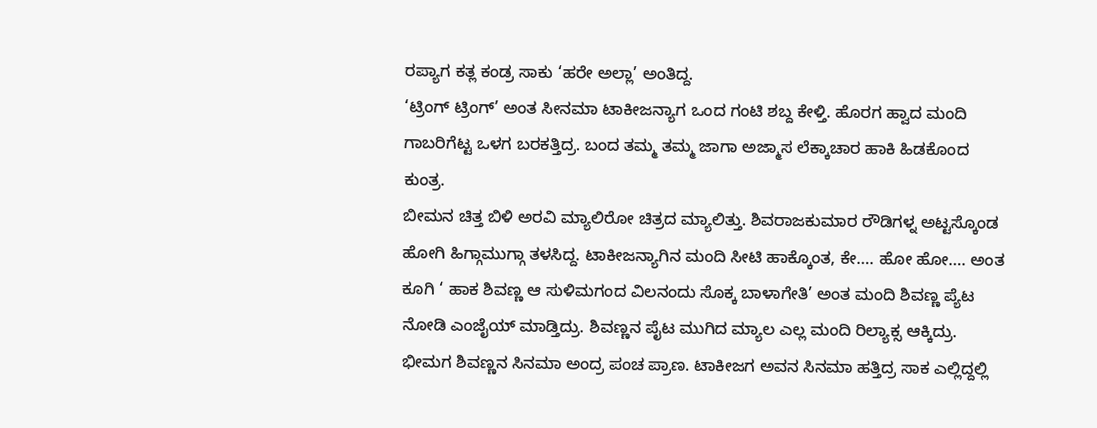ರಪ್ಯಾಗ ಕತ್ಲ ಕಂಡ್ರ ಸಾಕು ‘ಹರೇ ಅಲ್ಲಾ’ ಅಂತಿದ್ದ.
‘ಟ್ರಿಂಗ್ ಟ್ರಿಂಗ್’ ಅಂತ ಸೀನಮಾ ಟಾಕೀಜನ್ಯಾಗ ಒಂದ ಗಂಟಿ ಶಬ್ದ ಕೇಳ್ತಿ. ಹೊರಗ ಹ್ವಾದ ಮಂದಿ ಗಾಬರಿಗೆಟ್ಟ ಒಳಗ ಬರಕತ್ತಿದ್ರ. ಬಂದ ತಮ್ಮ ತಮ್ಮ ಜಾಗಾ ಅಜ್ಮಾಸ ಲೆಕ್ಕಾಚಾರ ಹಾಕಿ ಹಿಡಕೊಂದ ಕುಂತ್ರ.
ಬೀಮನ ಚಿತ್ತ ಬಿಳಿ ಅರವಿ ಮ್ಯಾಲಿರೋ ಚಿತ್ರದ ಮ್ಯಾಲಿತ್ತು. ಶಿವರಾಜಕುಮಾರ ರೌಡಿಗಳ್ನ ಅಟ್ಟಸ್ಕೊಂಡ ಹೋಗಿ ಹಿಗ್ಗಾಮುಗ್ಗಾ ತಳಸಿದ್ದ. ಟಾಕೀಜನ್ಯಾಗಿನ ಮಂದಿ ಸೀಟಿ ಹಾಕ್ಕೊಂತ, ಕೇ…. ಹೋ ಹೋ…. ಅಂತ ಕೂಗಿ ‘ ಹಾಕ ಶಿವಣ್ಣ ಆ ಸುಳಿಮಗಂದ ವಿಲನಂದು ಸೊಕ್ಕ ಬಾಳಾಗೇತಿ’ ಅಂತ ಮಂದಿ ಶಿವಣ್ಣ ಪ್ಯೆಟ ನೋಡಿ ಎಂಜೈಯ್ ಮಾಡ್ತಿದ್ರು. ಶಿವಣ್ಣನ ಪೈಟ ಮುಗಿದ ಮ್ಯಾಲ ಎಲ್ಲ ಮಂದಿ ರಿಲ್ಯಾಕ್ಸ ಆಕ್ಕಿದ್ರು.
ಭೀಮಗ ಶಿವಣ್ಣನ ಸಿನಮಾ ಅಂದ್ರ ಪಂಚ ಪ್ರಾಣ. ಟಾಕೀಜಗ ಅವನ ಸಿನಮಾ ಹತ್ತಿದ್ರ ಸಾಕ ಎಲ್ಲಿದ್ದಲ್ಲಿ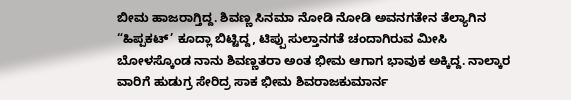ಬೀಮ ಹಾಜರಾಗ್ತಿದ್ದ. ಶಿವಣ್ಣ ಸಿನಮಾ ನೋಡಿ ನೋಡಿ ಅವನಗತೇನ ತೆಲ್ಯಾಗಿನ “ಹಿಪ್ಪಕಟ್’ ಕೂದ್ಲಾ ಬಿಟ್ಟಿದ್ದ, ಟಿಪ್ಪು ಸುಲ್ತಾನಗತೆ ಚಂದಾಗಿರುವ ಮೀಸಿ ಬೋಳಸ್ಕೊಂಡ ನಾನು ಶಿವಣ್ಣತರಾ ಅಂತ ಭೀಮ ಆಗಾಗ ಭಾವುಕ ಅಕ್ಕಿದ್ದ. ನಾಲ್ಕಾರ ವಾರಿಗೆ ಹುಡುಗ್ರ ಸೇರಿದ್ರ ಸಾಕ ಭೀಮ ಶಿವರಾಜಕುಮಾರ್ನ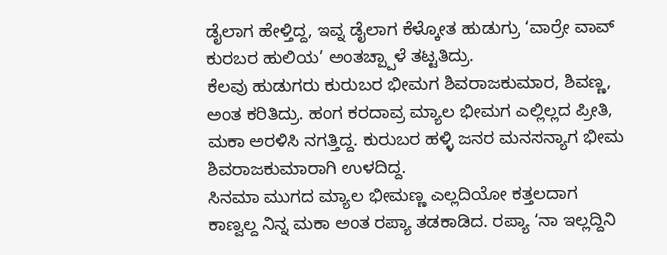ಡೈಲಾಗ ಹೇಳ್ತಿದ್ದ, ಇವ್ನ ಡೈಲಾಗ ಕೆಳ್ಕೋತ ಹುಡುಗ್ರು ‘ವಾರ್ರೇ ವಾವ್ ಕುರಬರ ಹುಲಿಯ’ ಅಂತಚ್ಪ್ಪಾಳೆ ತಟ್ಟತಿದ್ರು.
ಕೆಲವು ಹುಡುಗರು ಕುರುಬರ ಭೀಮಗ ಶಿವರಾಜಕುಮಾರ, ಶಿವಣ್ಣ, ಅಂತ ಕರಿತಿದ್ರು. ಹಂಗ ಕರದಾವ್ರ ಮ್ಯಾಲ ಭೀಮಗ ಎಲ್ಲಿಲ್ಲದ ಪ್ರೀತಿ, ಮಕಾ ಅರಳಿಸಿ ನಗತ್ತಿದ್ದ. ಕುರುಬರ ಹಳ್ಳಿ ಜನರ ಮನಸನ್ಯಾಗ ಭೀಮ ಶಿವರಾಜಕುಮಾರಾಗಿ ಉಳದಿದ್ದ.
ಸಿನಮಾ ಮುಗದ ಮ್ಯಾಲ ಭೀಮಣ್ಣ ಎಲ್ಲದಿಯೋ ಕತ್ತಲದಾಗ ಕಾಣ್ವಲ್ದ ನಿನ್ನ ಮಕಾ ಅಂತ ರಪ್ಯಾ ತಡಕಾಡಿದ. ರಪ್ಯಾ ‘ನಾ ಇಲ್ಲದ್ದಿನಿ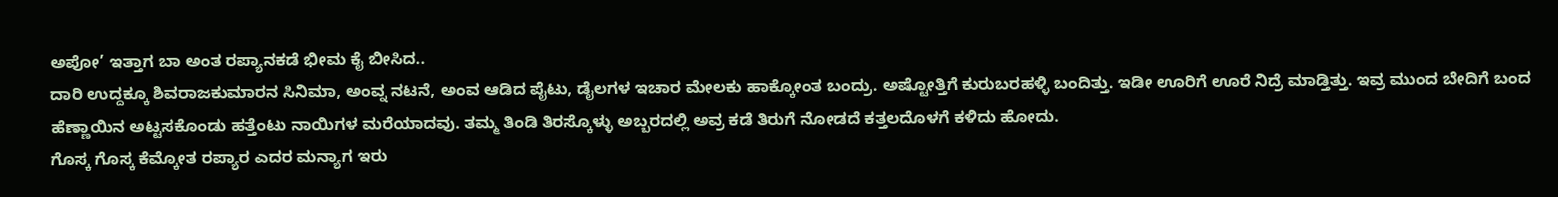ಅಪೋ’ ಇತ್ತಾಗ ಬಾ ಅಂತ ರಪ್ಯಾನಕಡೆ ಭೀಮ ಕೈ ಬೀಸಿದ..
ದಾರಿ ಉದ್ದಕ್ಕೂ ಶಿವರಾಜಕುಮಾರನ ಸಿನಿಮಾ, ಅಂವ್ನ ನಟನೆ, ಅಂವ ಆಡಿದ ಪೈಟು, ಡೈಲಗಳ ಇಚಾರ ಮೇಲಕು ಹಾಕ್ಕೋಂತ ಬಂದ್ರು. ಅಷ್ಟೋತ್ತಿಗೆ ಕುರುಬರಹಳ್ಳಿ ಬಂದಿತ್ತು. ಇಡೀ ಊರಿಗೆ ಊರೆ ನಿದ್ರೆ ಮಾಡ್ತಿತ್ತು. ಇವ್ರ ಮುಂದ ಬೇದಿಗೆ ಬಂದ ಹೆಣ್ಣಾಯಿನ ಅಟ್ಟಸಕೊಂಡು ಹತ್ತೆಂಟು ನಾಯಿಗಳ ಮರೆಯಾದವು. ತಮ್ಮ ತಿಂಡಿ ತಿರಸ್ಕೊಳ್ಳು ಅಬ್ಬರದಲ್ಲಿ ಅವ್ರ ಕಡೆ ತಿರುಗೆ ನೋಡದೆ ಕತ್ತಲದೊಳಗೆ ಕಳಿದು ಹೋದು.
ಗೊಸ್ಕ ಗೊಸ್ಕ ಕೆಮ್ಕೋತ ರಪ್ಯಾರ ಎದರ ಮನ್ಯಾಗ ಇರು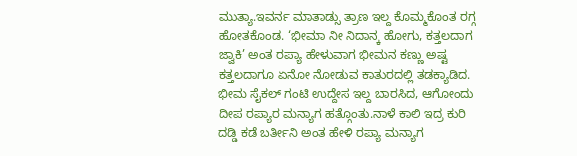ಮುತ್ಯಾ.ಇವರ್ನ ಮಾತಾಡ್ಸು ತ್ರಾಣ ಇಲ್ದ ಕೊಮ್ಮಕೊಂತ ರಗ್ಗ ಹೋತಕೊಂಡ. ‘ಭೀಮಾ ನೀ ನಿದಾನ್ಕ ಹೋಗು, ಕತ್ತಲದಾಗ ಜ್ವಾಕಿ’ ಅಂತ ರಪ್ಯಾ ಹೇಳುವಾಗ ಭೀಮನ ಕಣ್ಣು ಅಷ್ಟ ಕತ್ತಲದಾಗೂ ಏನೋ ನೋಡುವ ಕಾತುರದಲ್ಲಿ ತಡಕ್ಯಾಡಿದ. ಭೀಮ ಸೈಕಲ್ ಗಂಟಿ ಉದ್ದೇಸ ಇಲ್ದ ಬಾರಸಿದ, ಆಗೋಂದು ದೀಪ ರಪ್ಯಾರ ಮನ್ಯಾಗ ಹತ್ಗೊಂತು.ನಾಳೆ ಕಾಲಿ ಇದ್ರ ಕುರಿ ದಡ್ಡಿ ಕಡೆ ಬರ್ತೀನಿ ಅಂತ ಹೇಳಿ ರಪ್ಯಾ ಮನ್ಯಾಗ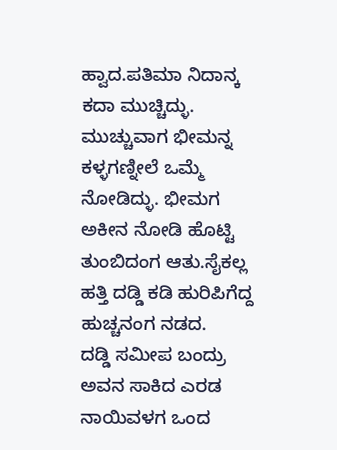ಹ್ವಾದ.ಪತಿಮಾ ನಿದಾನ್ಕ ಕದಾ ಮುಚ್ಚಿದ್ಳು. ಮುಚ್ಚುವಾಗ ಭೀಮನ್ನ ಕಳ್ಳಗಣ್ನೀಲೆ ಒಮ್ಮೆ ನೋಡಿದ್ಳು. ಭೀಮಗ ಅಕೀನ ನೋಡಿ ಹೊಟ್ಟಿ ತುಂಬಿದಂಗ ಆತು.ಸೈಕಲ್ಲ ಹತ್ತಿ ದಡ್ಡಿ ಕಡಿ ಹುರಿಪಿಗೆದ್ದ ಹುಚ್ಚನಂಗ ನಡದ.
ದಡ್ಡಿ ಸಮೀಪ ಬಂದ್ರು ಅವನ ಸಾಕಿದ ಎರಡ ನಾಯಿವಳಗ ಒಂದ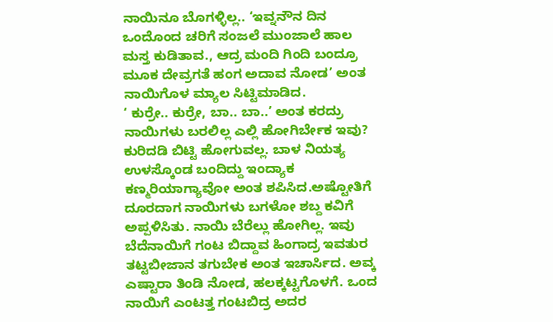ನಾಯಿನೂ ಬೊಗಳ್ಳಿಲ್ಲ.. ‘ಇವ್ನನೌನ ದಿನ ಒಂದೊಂದ ಚರಿಗೆ ಸಂಜಲೆ ಮುಂಜಾಲೆ ಹಾಲ ಮಸ್ತ ಕುಡಿತಾವ., ಆದ್ರ ಮಂದಿ ಗಿಂದಿ ಬಂದ್ರೂ ಮೂಕ ದೇವ್ರಗತೆ ಹಂಗ ಅದಾವ ನೋಡ’ ಅಂತ ನಾಯಿಗೊಳ ಮ್ಯಾಲ ಸಿಟ್ಟಿಮಾಡಿದ.
‘ ಕುರ್ರೇ.. ಕುರ್ರೇ, ಬಾ.. ಬಾ..’ ಅಂತ ಕರದ್ರು ನಾಯಿಗಳು ಬರಲಿಲ್ಲ ಎಲ್ಲಿ ಹೋಗಿರ್ಬೇಕ ಇವು? ಕುರಿದಡಿ ಬಿಟ್ಟಿ ಹೋಗುವಲ್ಲ. ಬಾಳ ನಿಯತ್ಯ ಉಳಸ್ಕೊಂಡ ಬಂದಿದ್ದು ಇಂದ್ಯಾಕ ಕಣ್ಮರಿಯಾಗ್ಯಾವೋ ಅಂತ ಶಪಿಸಿದ.ಅಷ್ಟೋತಿಗೆ ದೂರದಾಗ ನಾಯಿಗಳು ಬಗಳೋ ಶಬ್ದ ಕವಿಗೆ ಅಪ್ಪಳಿಸಿತು. ನಾಯಿ ಬೆರೆಲ್ಲು ಹೋಗಿಲ್ಲ. ಇವು ಬೆದೆನಾಯಿಗೆ ಗಂಟ ಬಿದ್ದಾವ ಹಿಂಗಾದ್ರ ಇವತುರ ತಟ್ಟಬೀಜಾನ ತಗುಬೇಕ ಅಂತ ಇಚಾರ್ಸಿದ. ಅವ್ಕ ಎಷ್ಟಾರಾ ತಿಂಡಿ ನೋಡ, ಹಲಕ್ಕಟ್ಟಗೊಳಗೆ. ಒಂದ ನಾಯಿಗೆ ಎಂಟತ್ತ ಗಂಟಬಿದ್ರ ಅದರ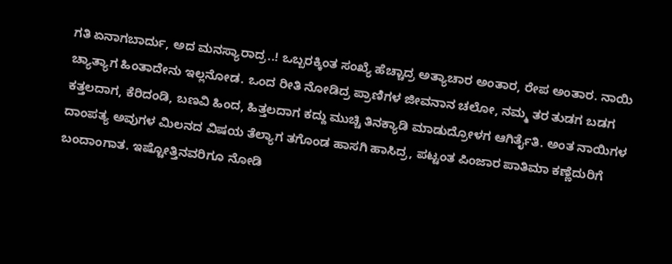ಗತಿ ಏನಾಗಬಾರ್ದು, ಅದ ಮನಸ್ಯಾರಾದ್ರ..! ಒಬ್ಬರಕ್ಕಿಂತ ಸಂಖ್ಯೆ ಹೆಚ್ಚಾದ್ರ ಅತ್ಯಾಚಾರ ಅಂತಾರ, ರೇಪ ಅಂತಾರ. ನಾಯಿ ಚ್ಯಾತ್ಯಾಗ ಹಿಂತಾದೇನು ಇಲ್ಲನೋಡ. ಒಂದ ರೀತಿ ನೋಡಿದ್ರ ಪ್ರಾಣಿಗಳ ಜೀವನಾನ ಚಲೋ, ನಮ್ಮ ತರ ತುಡಗ ಬಡಗ ಕತ್ತಲದಾಗ, ಕೆರಿದಂಡಿ, ಬಣವಿ ಹಿಂದ, ಹಿತ್ತಲದಾಗ ಕದ್ದು ಮುಚ್ಚಿ ತಿನಕ್ಯಾಡಿ ಮಾಡುದ್ರೋಳಗ ಆಗಿರ್ತೈತಿ. ಅಂತ ನಾಯಿಗಳ ದಾಂಪತ್ಯ ಅವುಗಳ ಮಿಲನದ ವಿಷಯ ತೆಲ್ಯಾಗ ತಗೊಂಡ ಹಾಸಗಿ ಹಾಸಿದ್ರ, ಪಟ್ಟಂತ ಪಿಂಜಾರ ಪಾತಿಮಾ ಕಣ್ಣೆದುರಿಗೆ ಬಂದಾಂಗಾತ. ಇಷ್ಟೋತ್ತಿನವರಿಗೂ ನೋಡಿ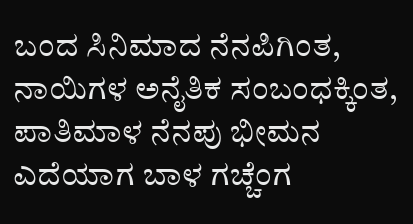ಬಂದ ಸಿನಿಮಾದ ನೆನಪಿಗಿಂತ, ನಾಯಿಗಳ ಅನೈತಿಕ ಸಂಬಂಧಕ್ಕಿಂತ, ಪಾತಿಮಾಳ ನೆನಪು ಭೀಮನ ಎದೆಯಾಗ ಬಾಳ ಗಚ್ಚೆಂಗ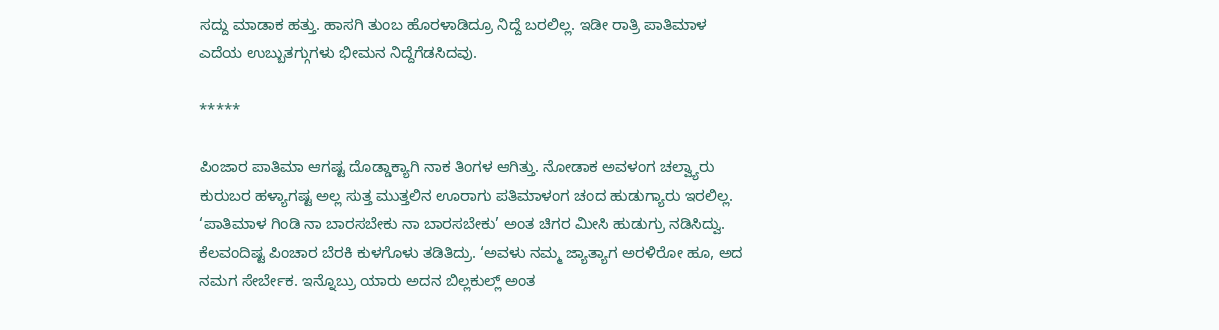ಸದ್ದು ಮಾಡಾಕ ಹತ್ತು. ಹಾಸಗಿ ತುಂಬ ಹೊರಳಾಡಿದ್ರೂ ನಿದ್ದೆ ಬರಲಿಲ್ಲ. ಇಡೀ ರಾತ್ರಿ ಪಾತಿಮಾಳ ಎದೆಯ ಉಬ್ಬುತಗ್ಗುಗಳು ಭೀಮನ ನಿದ್ದೆಗೆಡಸಿದವು.

*****

ಪಿಂಜಾರ ಪಾತಿಮಾ ಆಗಷ್ಟ ದೊಡ್ಡಾಕ್ಯಾಗಿ ನಾಕ ತಿಂಗಳ ಆಗಿತ್ತು. ನೋಡಾಕ ಅವಳಂಗ ಚಲ್ವ್ಯಾರು ಕುರುಬರ ಹಳ್ಯಾಗಷ್ಟ ಅಲ್ಲ ಸುತ್ತ ಮುತ್ತಲಿನ ಊರಾಗು ಪತಿಮಾಳಂಗ ಚಂದ ಹುಡುಗ್ಯಾರು ಇರಲಿಲ್ಲ. ‘ಪಾತಿಮಾಳ ಗಿಂಡಿ ನಾ ಬಾರಸಬೇಕು ನಾ ಬಾರಸಬೇಕು’ ಅಂತ ಚಿಗರ ಮೀಸಿ ಹುಡುಗ್ರು ನಡಿಸಿದ್ವು.
ಕೆಲವಂದಿಷ್ಟ ಪಿಂಚಾರ ಬೆರಕಿ ಕುಳಗೊಳು ತಡಿತಿದ್ರು. ‘ಅವಳು ನಮ್ಮ ಜ್ಯಾತ್ಯಾಗ ಅರಳಿರೋ ಹೂ, ಅದ ನಮಗ ಸೇರ್ಬೇಕ. ಇನ್ನೊಬ್ರು ಯಾರು ಅದನ ಬಿಲ್ಲಕುಲ್ಲ್ ಅಂತ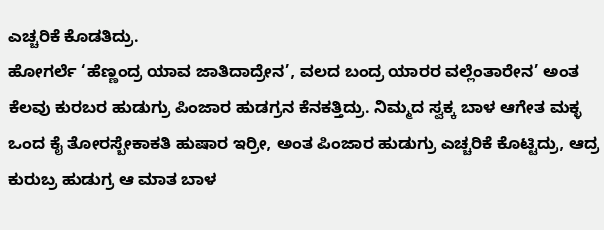ಎಚ್ಚರಿಕೆ ಕೊಡತಿದ್ರು.
ಹೋಗರ್ಲೆ ‘ಹೆಣ್ಣಂದ್ರ ಯಾವ ಜಾತಿದಾದ್ರೇನ’, ವಲದ ಬಂದ್ರ ಯಾರರ ವಲ್ಲೆಂತಾರೇನ’ ಅಂತ ಕೆಲವು ಕುರಬರ ಹುಡುಗ್ರು ಪಿಂಜಾರ ಹುಡಗ್ರನ ಕೆನಕತ್ತಿದ್ರು. ನಿಮ್ಮದ ಸ್ವಕ್ಕ ಬಾಳ ಆಗೇತ ಮಕ್ಳ ಒಂದ ಕೈ ತೋರಸ್ಬೇಕಾಕತಿ ಹುಷಾರ ಇರ್ರೀ, ಅಂತ ಪಿಂಜಾರ ಹುಡುಗ್ರು ಎಚ್ಚರಿಕೆ ಕೊಟ್ಟಿದ್ರು, ಆದ್ರ ಕುರುಬ್ರ ಹುಡುಗ್ರ ಆ ಮಾತ ಬಾಳ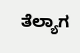ತೆಲ್ಯಾಗ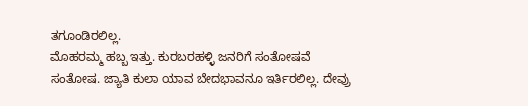ತಗೂಂಡಿರಲಿಲ್ಲ.
ಮೊಹರಮ್ಮ ಹಬ್ಬ ಇತ್ತು. ಕುರಬರಹಳ್ಳಿ ಜನರಿಗೆ ಸಂತೋಷವೆ ಸಂತೋಷ. ಜ್ಯಾತಿ ಕುಲಾ ಯಾವ ಬೇದಭಾವನೂ ಇರ್ತಿರಲಿಲ್ಲ. ದೇವ್ರು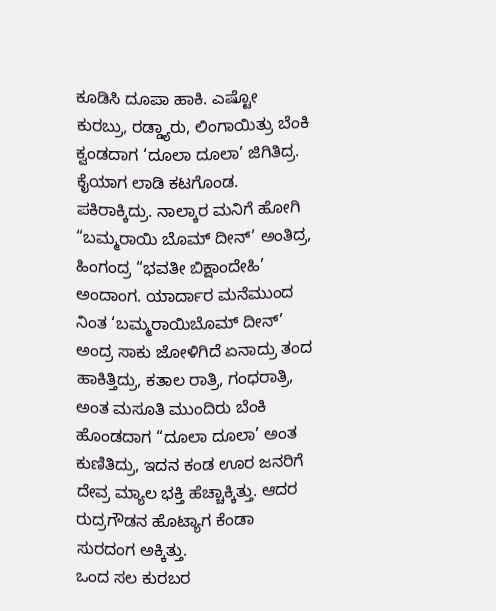ಕೂಡಿಸಿ ದೂಪಾ ಹಾಕಿ. ಎಷ್ಟೋ ಕುರಬ್ರು, ರಡ್ಡ್ಯಾರು, ಲಿಂಗಾಯಿತ್ರು ಬೆಂಕಿ ಕ್ವಂಡದಾಗ ‘ದೂಲಾ ದೂಲಾ’ ಜಿಗಿತಿದ್ರ. ಕೈಯಾಗ ಲಾಡಿ ಕಟಗೊಂಡ. ಪಕಿರಾಕ್ಕಿದ್ರು. ನಾಲ್ಕಾರ ಮನಿಗೆ ಹೋಗಿ “ಬಮ್ಮರಾಯಿ ಬೊಮ್ ದೀನ್’ ಅಂತಿದ್ರ, ಹಿಂಗಂದ್ರ “ಭವತೀ ಬಿಕ್ಷಾಂದೇಹಿ’ ಅಂದಾಂಗ. ಯಾರ್ದಾರ ಮನೆಮುಂದ ನಿಂತ ‘ಬಮ್ಮರಾಯಿಬೊಮ್ ದೀನ್’ ಅಂದ್ರ ಸಾಕು ಜೋಳಿಗಿದೆ ಏನಾದ್ರು ತಂದ ಹಾಕಿತ್ತಿದ್ರು, ಕತಾಲ ರಾತ್ರಿ, ಗಂಧರಾತ್ರಿ, ಅಂತ ಮಸೂತಿ ಮುಂದಿರು ಬೆಂಕಿ ಹೊಂಡದಾಗ “ದೂಲಾ ದೂಲಾ’ ಅಂತ ಕುಣಿತಿದ್ರು, ಇದನ ಕಂಡ ಊರ ಜನರಿಗೆ ದೇವ್ರ ಮ್ಯಾಲ ಭಕ್ತಿ ಹೆಚ್ಚಾಕ್ಕಿತ್ತು. ಆದರ ರುದ್ರಗೌಡನ ಹೊಟ್ಯಾಗ ಕೆಂಡಾ ಸುರದಂಗ ಅಕ್ಕಿತ್ತು.
ಒಂದ ಸಲ ಕುರಬರ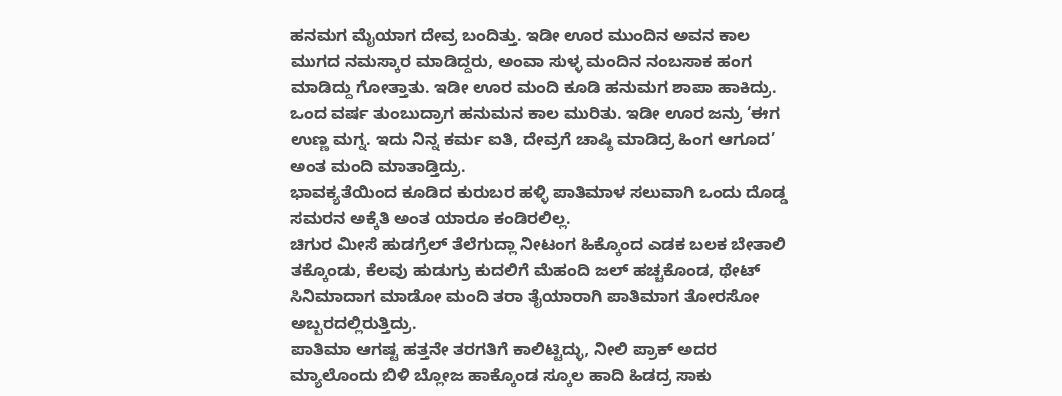ಹನಮಗ ಮೈಯಾಗ ದೇವ್ರ ಬಂದಿತ್ತು. ಇಡೀ ಊರ ಮುಂದಿನ ಅವನ ಕಾಲ ಮುಗದ ನಮಸ್ಕಾರ ಮಾಡಿದ್ದರು, ಅಂವಾ ಸುಳ್ಳ ಮಂದಿನ ನಂಬಸಾಕ ಹಂಗ ಮಾಡಿದ್ದು ಗೋತ್ತಾತು. ಇಡೀ ಊರ ಮಂದಿ ಕೂಡಿ ಹನುಮಗ ಶಾಪಾ ಹಾಕಿದ್ರು. ಒಂದ ವರ್ಷ ತುಂಬುದ್ರಾಗ ಹನುಮನ ಕಾಲ ಮುರಿತು. ಇಡೀ ಊರ ಜನ್ರು ‘ಈಗ ಉಣ್ಣ ಮಗ್ನ. ಇದು ನಿನ್ನ ಕರ್ಮ ಐತಿ, ದೇವ್ರಗೆ ಚಾಷ್ಠಿ ಮಾಡಿದ್ರ ಹಿಂಗ ಆಗೂದ’ ಅಂತ ಮಂದಿ ಮಾತಾಡ್ತಿದ್ರು.
ಭಾವಕ್ಯತೆಯಿಂದ ಕೂಡಿದ ಕುರುಬರ ಹಳ್ಳಿ ಪಾತಿಮಾಳ ಸಲುವಾಗಿ ಒಂದು ದೊಡ್ಡ ಸಮರನ ಅಕ್ಕೆತಿ ಅಂತ ಯಾರೂ ಕಂಡಿರಲಿಲ್ಲ.
ಚಿಗುರ ಮೀಸೆ ಹುಡಗ್ರೆಲ್ ತೆಲೆಗುದ್ಲಾ ನೀಟಂಗ ಹಿಕ್ಕೊಂದ ಎಡಕ ಬಲಕ ಬೇತಾಲಿ ತಕ್ಕೊಂಡು, ಕೆಲವು ಹುಡುಗ್ರು ಕುದಲಿಗೆ ಮೆಹಂದಿ ಜಲ್ ಹಚ್ಚಕೊಂಡ, ಥೇಟ್ ಸಿನಿಮಾದಾಗ ಮಾಡೋ ಮಂದಿ ತರಾ ತೈಯಾರಾಗಿ ಪಾತಿಮಾಗ ತೋರಸೋ ಅಬ್ಬರದಲ್ಲಿರುತ್ತಿದ್ರು.
ಪಾತಿಮಾ ಆಗಷ್ಟ ಹತ್ತನೇ ತರಗತಿಗೆ ಕಾಲಿಟ್ಟಿದ್ಳು, ನೀಲಿ ಪ್ರಾಕ್ ಅದರ ಮ್ಯಾಲೊಂದು ಬಿಳಿ ಬ್ಲೋಜ ಹಾಕ್ಕೊಂಡ ಸ್ಕೂಲ ಹಾದಿ ಹಿಡದ್ರ ಸಾಕು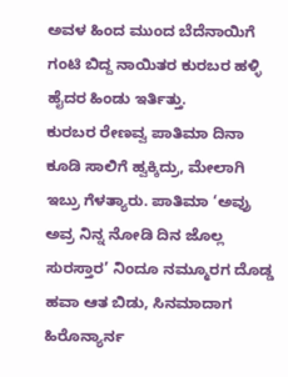ಅವಳ ಹಿಂದ ಮುಂದ ಬೆದೆನಾಯಿಗೆ ಗಂಟಿ ಬಿದ್ದ ನಾಯಿತರ ಕುರಬರ ಹಳ್ಳಿ ಹೈದರ ಹಿಂಡು ಇರ್ತಿತ್ತು.
ಕುರಬರ ರೇಣವ್ವ ಪಾತಿಮಾ ದಿನಾ ಕೂಡಿ ಸಾಲಿಗೆ ಹ್ವಕ್ಕಿದ್ರು, ಮೇಲಾಗಿ ಇಬ್ರು ಗೆಳತ್ಯಾರು. ಪಾತಿಮಾ ‘ಅವ್ರು ಅವ್ರ ನಿನ್ನ ನೋಡಿ ದಿನ ಜೊಲ್ಲ ಸುರಸ್ತಾರ’ ನಿಂದೂ ನಮ್ಮೂರಗ ದೊಡ್ಡ ಹವಾ ಆತ ಬಿಡು, ಸಿನಮಾದಾಗ ಹಿರೊನ್ಯಾರ್ನ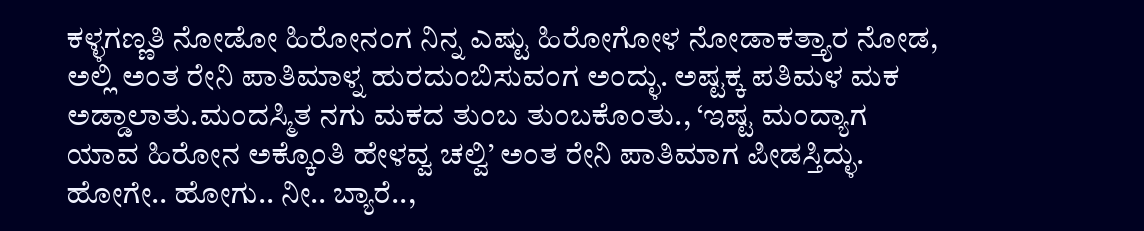ಕಳ್ಳಗಣ್ಣತಿ ನೋಡೋ ಹಿರೋನಂಗ ನಿನ್ನ ಎಷ್ಟು ಹಿರೋಗೋಳ ನೋಡಾಕತ್ತ್ಯಾರ ನೋಡ, ಅಲ್ಲಿ ಅಂತ ರೇನಿ ಪಾತಿಮಾಳ್ನ ಹುರದುಂಬಿಸುವಂಗ ಅಂದ್ಳು. ಅಷ್ಟಕ್ಕ ಪತಿಮಳ ಮಕ ಅಡ್ಡಾಲಾತು.ಮಂದಸ್ಮಿತ ನಗು ಮಕದ ತುಂಬ ತುಂಬಕೊಂತು., ‘ಇಷ್ಟ ಮಂದ್ಯಾಗ ಯಾವ ಹಿರೋನ ಅಕ್ಕೊಂತಿ ಹೇಳವ್ವ ಚಲ್ವಿ’ ಅಂತ ರೇನಿ ಪಾತಿಮಾಗ ಪೀಡಸ್ತಿದ್ಳು. ಹೋಗೇ.. ಹೋಗು.. ನೀ.. ಬ್ಯಾರೆ..,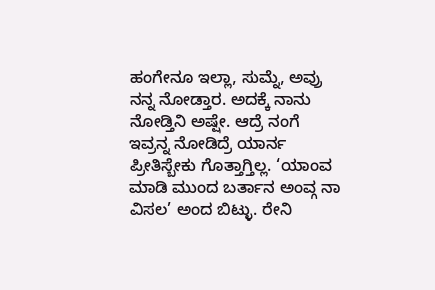ಹಂಗೇನೂ ಇಲ್ಲಾ, ಸುಮ್ನೆ, ಅವ್ರು ನನ್ನ ನೋಡ್ತಾರ. ಅದಕ್ಕೆ ನಾನು ನೋಡ್ತಿನಿ ಅಷ್ಷೇ. ಆದ್ರೆ ನಂಗೆ ಇವ್ರನ್ನ ನೋಡಿದ್ರೆ ಯಾರ್ನ ಪ್ರೀತಿಸ್ಬೇಕು ಗೊತ್ತಾಗ್ತಿಲ್ಲ. ‘ಯಾಂವ ಮಾಡಿ ಮುಂದ ಬರ್ತಾನ ಅಂವ್ಗ ನಾ ವಿಸಲ’ ಅಂದ ಬಿಟ್ಳು. ರೇನಿ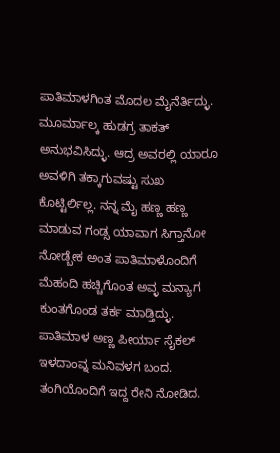ಪಾತಿಮಾಳಗಿಂತ ಮೊದಲ ಮೈನೆರ್ತಿದ್ಳು. ಮೂರ್ಮಾಲ್ಕ ಹುಡಗ್ರ ತಾಕತ್ ಅನುಭವಿಸಿದ್ಳು. ಆದ್ರ ಅವರಲ್ಲಿ ಯಾರೂ ಅವಳಿಗಿ ತಕ್ಕಾಗುವಷ್ಟು ಸುಖ ಕೊಟ್ಟಿರ್ಲಿಲ್ಲ. ನನ್ನ ಮೈ ಹಣ್ಣ ಹಣ್ಣ ಮಾಡುವ ಗಂಡ್ಸ ಯಾವಾಗ ಸಿಗ್ತಾನೋ ನೋಡ್ಬೇಕ ಅಂತ ಪಾತಿಮಾಳೊಂದಿಗೆ ಮೆಹಂದಿ ಹಚ್ಚಿಗೊಂತ ಅವ್ಳ ಮನ್ಯಾಗ ಕುಂತಗೊಂಡ ತರ್ಕ ಮಾಡ್ತಿದ್ಳು.
ಪಾತಿಮಾಳ ಅಣ್ಣ ಪೀರ್ಯಾ ಸೈಕಲ್ ಇಳದಾಂವ್ನ ಮನಿವಳಗ ಬಂದ. ತಂಗಿಯೊಂದಿಗೆ ಇದ್ದ ರೇನಿ ನೋಡಿದ.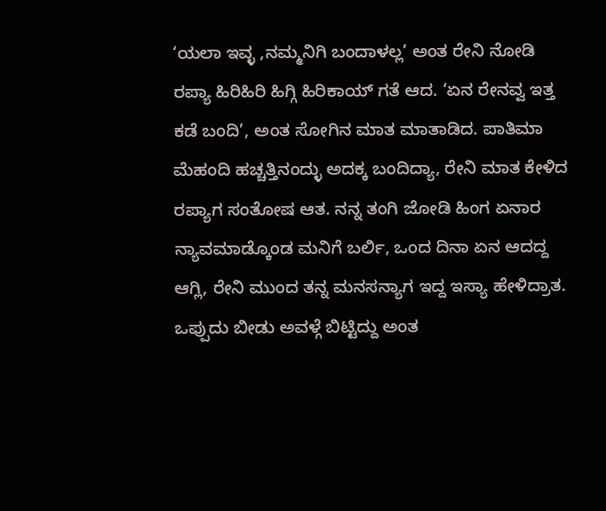‘ಯಲಾ ಇವ್ಳ ,ನಮ್ಮನಿಗಿ ಬಂದಾಳಲ್ಲ’ ಅಂತ ರೇನಿ ನೋಡಿ ರಪ್ಯಾ ಹಿರಿಹಿರಿ ಹಿಗ್ಗಿ ಹಿರಿಕಾಯ್ ಗತೆ ಆದ. ‘ಏನ ರೇನವ್ವ ಇತ್ತ ಕಡೆ ಬಂದಿ’, ಅಂತ ಸೋಗಿನ ಮಾತ ಮಾತಾಡಿದ. ಪಾತಿಮಾ ಮೆಹಂದಿ ಹಚ್ಚತ್ತಿನಂದ್ಳು ಅದಕ್ಕ ಬಂದಿದ್ಯಾ, ರೇನಿ ಮಾತ ಕೇಳಿದ ರಪ್ಯಾಗ ಸಂತೋಷ ಆತ. ನನ್ನ ತಂಗಿ ಜೋಡಿ ಹಿಂಗ ಏನಾರ ನ್ಯಾವಮಾಡ್ಕೊಂಡ ಮನಿಗೆ ಬರ್ಲಿ, ಒಂದ ದಿನಾ ಏನ ಆದದ್ದ ಆಗ್ಲಿ, ರೇನಿ ಮುಂದ ತನ್ನ ಮನಸನ್ಯಾಗ ಇದ್ದ ಇಸ್ಯಾ ಹೇಳಿದ್ರಾತ. ಒಪ್ಪುದು ಬೀಡು ಅವಳ್ಗೆ ಬಿಟ್ಟಿದ್ದು ಅಂತ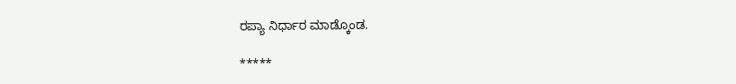ರಪ್ಯಾ ನಿರ್ಧಾರ ಮಾಡ್ಕೊಂಡ.

*****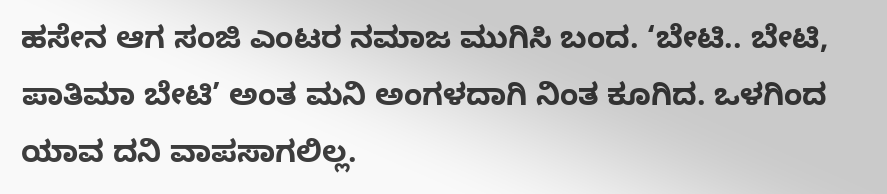ಹಸೇನ ಆಗ ಸಂಜಿ ಎಂಟರ ನಮಾಜ ಮುಗಿಸಿ ಬಂದ. ‘ಬೇಟಿ.. ಬೇಟಿ, ಪಾತಿಮಾ ಬೇಟಿ’ ಅಂತ ಮನಿ ಅಂಗಳದಾಗಿ ನಿಂತ ಕೂಗಿದ. ಒಳಗಿಂದ ಯಾವ ದನಿ ವಾಪಸಾಗಲಿಲ್ಲ.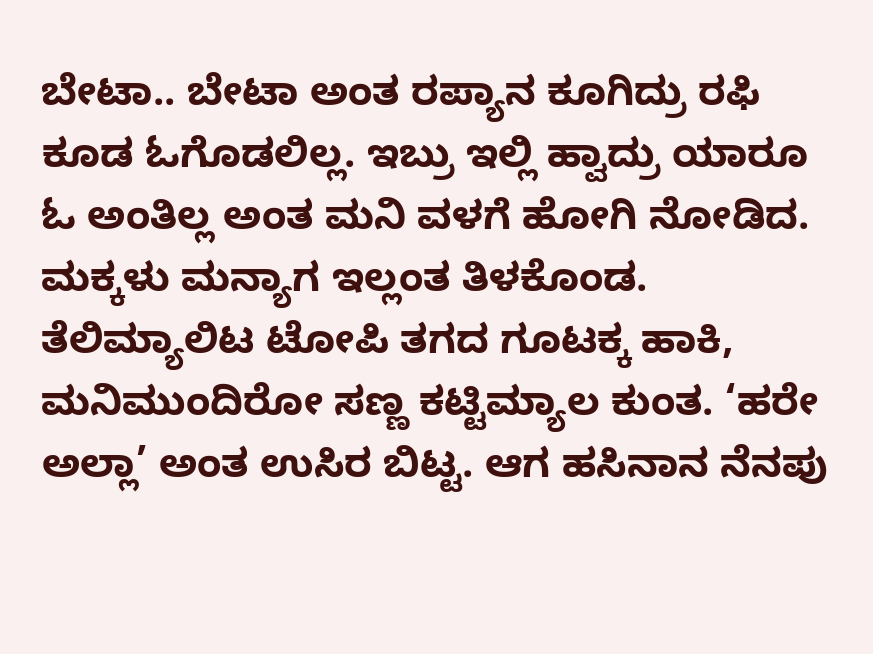ಬೇಟಾ.. ಬೇಟಾ ಅಂತ ರಪ್ಯಾನ ಕೂಗಿದ್ರು ರಫಿ ಕೂಡ ಓಗೊಡಲಿಲ್ಲ. ಇಬ್ರು ಇಲ್ಲಿ ಹ್ವಾದ್ರು ಯಾರೂ ಓ ಅಂತಿಲ್ಲ ಅಂತ ಮನಿ ವಳಗೆ ಹೋಗಿ ನೋಡಿದ. ಮಕ್ಕಳು ಮನ್ಯಾಗ ಇಲ್ಲಂತ ತಿಳಕೊಂಡ. ತೆಲಿಮ್ಯಾಲಿಟ ಟೋಪಿ ತಗದ ಗೂಟಕ್ಕ ಹಾಕಿ, ಮನಿಮುಂದಿರೋ ಸಣ್ಣ ಕಟ್ಟಿಮ್ಯಾಲ ಕುಂತ. ‘ಹರೇ ಅಲ್ಲಾ’ ಅಂತ ಉಸಿರ ಬಿಟ್ಟ. ಆಗ ಹಸಿನಾನ ನೆನಪು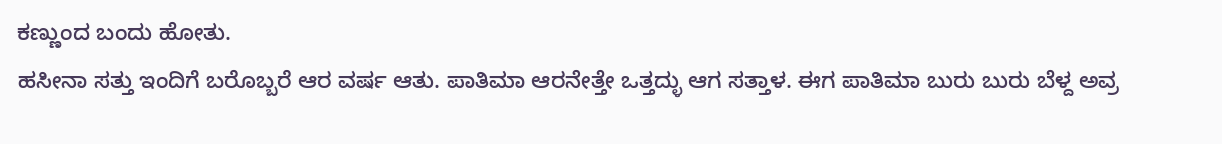ಕಣ್ಣುಂದ ಬಂದು ಹೋತು.
ಹಸೀನಾ ಸತ್ತು ಇಂದಿಗೆ ಬರೊಬ್ಬರೆ ಆರ ವರ್ಷ ಆತು. ಪಾತಿಮಾ ಆರನೇತ್ತೇ ಒತ್ತದ್ಳು ಆಗ ಸತ್ತಾಳ. ಈಗ ಪಾತಿಮಾ ಬುರು ಬುರು ಬೆಳ್ದ ಅವ್ರ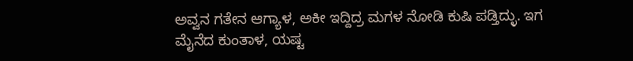ಅವ್ವನ ಗತೇನ ಆಗ್ಯಾಳ, ಅಕೀ ಇದ್ದಿದ್ರ ಮಗಳ ನೋಡಿ ಕುಷಿ ಪಡ್ತಿದ್ಳು. ಇಗ ಮೈನೆದ ಕುಂತಾಳ, ಯಷ್ಟ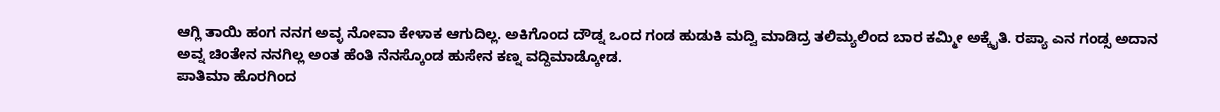ಆಗ್ಲಿ ತಾಯಿ ಹಂಗ ನನಗ ಅವ್ಳ ನೋವಾ ಕೇಳಾಕ ಆಗುದಿಲ್ಲ. ಅಕಿಗೊಂದ ದೌಡ್ನ ಒಂದ ಗಂಡ ಹುಡುಕಿ ಮದ್ವಿ ಮಾಡಿದ್ರ ತಲಿಮ್ಯಲಿಂದ ಬಾರ ಕಮ್ಮೀ ಅಕ್ಕೈತಿ. ರಪ್ಯಾ ಎನ ಗಂಡ್ಸ ಅದಾನ
ಅವ್ನ ಚಿಂತೇನ ನನಗಿಲ್ಲ ಅಂತ ಹೆಂತಿ ನೆನಸ್ಕೊಂಡ ಹುಸೇನ ಕಣ್ನ ವದ್ದಿಮಾಡ್ಕೋಡ.
ಪಾತಿಮಾ ಹೊರಗಿಂದ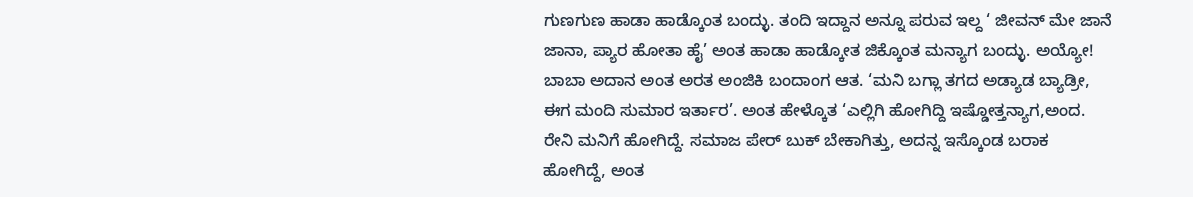ಗುಣಗುಣ ಹಾಡಾ ಹಾಡ್ಕೊಂತ ಬಂದ್ಳು. ತಂದಿ ಇದ್ದಾನ ಅನ್ನೂ ಪರುವ ಇಲ್ದ ‘ ಜೀವನ್ ಮೇ ಜಾನೆ ಜಾನಾ, ಪ್ಯಾರ ಹೋತಾ ಹೈ’ ಅಂತ ಹಾಡಾ ಹಾಡ್ಕೋತ ಜಿಕ್ಕೊಂತ ಮನ್ಯಾಗ ಬಂದ್ಳು. ಅಯ್ಯೋ! ಬಾಬಾ ಅದಾನ ಅಂತ ಅರತ ಅಂಜಿಕಿ ಬಂದಾಂಗ ಆತ. ‘ಮನಿ ಬಗ್ಲಾ ತಗದ ಅಡ್ಯಾಡ ಬ್ಯಾಡ್ರೀ, ಈಗ ಮಂದಿ ಸುಮಾರ ಇರ್ತಾರ’. ಅಂತ ಹೇಳ್ಕೊತ ‘ಎಲ್ಲಿಗಿ ಹೋಗಿದ್ದಿ ಇಷ್ಡೋತ್ತನ್ಯಾಗ,ಅಂದ. ರೇನಿ ಮನಿಗೆ ಹೋಗಿದ್ದೆ. ಸಮಾಜ ಪೇರ್ ಬುಕ್ ಬೇಕಾಗಿತ್ತು, ಅದನ್ನ ಇಸ್ಕೊಂಡ ಬರಾಕ ಹೋಗಿದ್ದೆ, ಅಂತ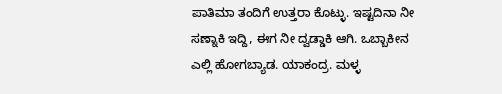ಪಾತಿಮಾ ತಂದಿಗೆ ಉತ್ತರಾ ಕೊಟ್ಳು. ಇಷ್ಟದಿನಾ ನೀ ಸಣ್ನಾಕಿ ಇದ್ದಿ, ಈಗ ನೀ ದ್ವಡ್ಡಾಕಿ ಆಗಿ. ಒಬ್ಬಾಕೀನ ಎಲ್ಲಿ ಹೋಗಬ್ಯಾಡ. ಯಾಕಂದ್ರ. ಮಳ್ಳ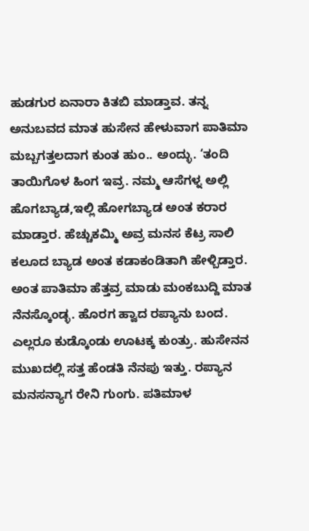ಹುಡಗುರ ಏನಾರಾ ಕಿತಬಿ ಮಾಡ್ತಾವ. ತನ್ನ ಅನುಬವದ ಮಾತ ಹುಸೇನ ಹೇಳುವಾಗ ಪಾತಿಮಾ ಮಬ್ಬಗತ್ತಲದಾಗ ಕುಂತ ಹುಂ.. ಅಂದ್ಳು. ‘ತಂದಿ ತಾಯಿಗೊಳ ಹಿಂಗ ಇವ್ರ. ನಮ್ಮ ಆಸೆಗಳ್ನ ಅಲ್ಲಿ ಹೊಗಬ್ಯಾಡ,ಇಲ್ಲಿ ಹೋಗಬ್ಯಾಡ ಅಂತ ಕರಾರ ಮಾಡ್ತಾರ. ಹೆಚ್ಚುಕಮ್ಮಿ ಅವ್ರ ಮನಸ ಕೆಟ್ರ ಸಾಲಿ ಕಲೂದ ಬ್ಯಾಡ ಅಂತ ಕಡಾಕಂಡಿತಾಗಿ ಹೇಳ್ಬಿಡ್ತಾರ. ಅಂತ ಪಾತಿಮಾ ಹೆತ್ತವ್ರ ಮಾಡು ಮಂಕಬುದ್ದಿ ಮಾತ ನೆನಸ್ಕೊಂಡ್ಳ. ಹೊರಗ ಹ್ವಾದ ರಪ್ಯಾನು ಬಂದ. ಎಲ್ಲರೂ ಕುಡ್ಕೊಂಡು ಊಟಕ್ಕ ಕುಂತ್ರು. ಹುಸೇನನ ಮುಖದಲ್ಲಿ ಸತ್ತ ಹೆಂಡತಿ ನೆನಪು ಇತ್ತು. ರಪ್ಯಾನ ಮನಸನ್ಯಾಗ ರೇನಿ ಗುಂಗು. ಪತಿಮಾಳ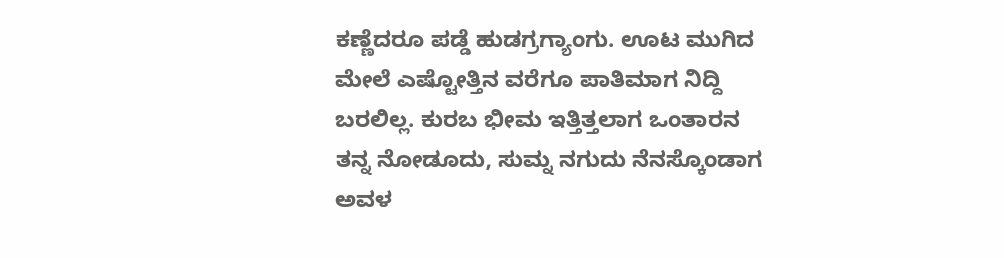ಕಣ್ಣೆದರೂ ಪಡ್ಡೆ ಹುಡಗ್ರಗ್ಯಾಂಗು. ಊಟ ಮುಗಿದ ಮೇಲೆ ಎಷ್ಟೋತ್ತಿನ ವರೆಗೂ ಪಾತಿಮಾಗ ನಿದ್ದಿ ಬರಲಿಲ್ಲ. ಕುರಬ ಭೀಮ ಇತ್ತಿತ್ತಲಾಗ ಒಂತಾರನ ತನ್ನ ನೋಡೂದು, ಸುಮ್ನ ನಗುದು ನೆನಸ್ಕೊಂಡಾಗ ಅವಳ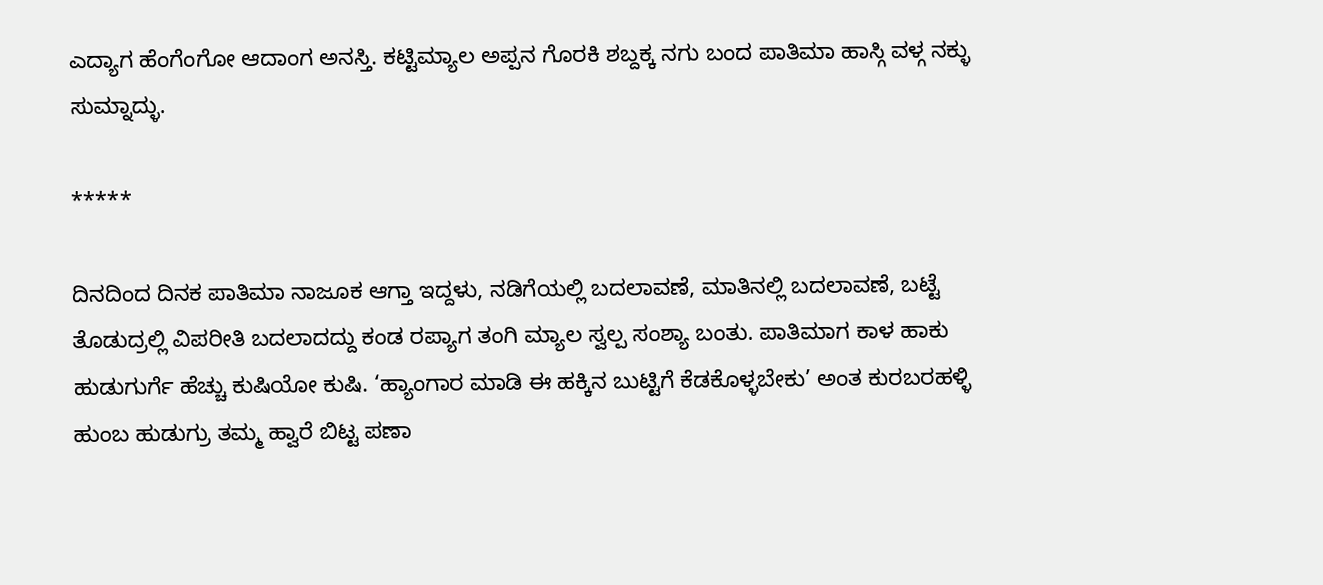ಎದ್ಯಾಗ ಹೆಂಗೆಂಗೋ ಆದಾಂಗ ಅನಸ್ತಿ. ಕಟ್ಟಿಮ್ಯಾಲ ಅಪ್ಪನ ಗೊರಕಿ ಶಬ್ದಕ್ಕ ನಗು ಬಂದ ಪಾತಿಮಾ ಹಾಸ್ಗಿ ವಳ್ಗ ನಕ್ಳು ಸುಮ್ನಾದ್ಳು.

*****

ದಿನದಿಂದ ದಿನಕ ಪಾತಿಮಾ ನಾಜೂಕ ಆಗ್ತಾ ಇದ್ದಳು, ನಡಿಗೆಯಲ್ಲಿ ಬದಲಾವಣೆ, ಮಾತಿನಲ್ಲಿ ಬದಲಾವಣೆ, ಬಟ್ಟೆ ತೊಡುದ್ರಲ್ಲಿ ವಿಪರೀತಿ ಬದಲಾದದ್ದು ಕಂಡ ರಪ್ಯಾಗ ತಂಗಿ ಮ್ಯಾಲ ಸ್ವಲ್ಪ ಸಂಶ್ಯಾ ಬಂತು. ಪಾತಿಮಾಗ ಕಾಳ ಹಾಕು ಹುಡುಗುರ್ಗೆ ಹೆಚ್ಚು ಕುಷಿಯೋ ಕುಷಿ. ‘ಹ್ಯಾಂಗಾರ ಮಾಡಿ ಈ ಹಕ್ಕಿನ ಬುಟ್ಟಿಗೆ ಕೆಡಕೊಳ್ಳಬೇಕು’ ಅಂತ ಕುರಬರಹಳ್ಳಿ ಹುಂಬ ಹುಡುಗ್ರು ತಮ್ಮ ಹ್ವಾರೆ ಬಿಟ್ಟ ಪಣಾ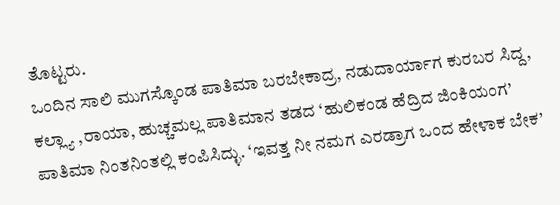ತೊಟ್ಟರು.
ಒಂದಿನ ಸಾಲಿ ಮುಗಸ್ಕೊಂಡ ಪಾತಿಮಾ ಬರಬೇಕಾದ್ರ, ನಡುದಾರ್ಯಾಗ ಕುರಬರ ಸಿದ್ದ, ಕಲ್ಲ್ಯಾ ,ರಾಯಾ, ಹುಚ್ಚಮಲ್ಲ ಪಾತಿಮಾನ ತಡದ ‘ಹುಲಿಕಂಡ ಹೆದ್ರಿದ ಜಿಂಕಿಯಂಗ’ ಪಾತಿಮಾ ನಿಂತನಿಂತಲ್ಲಿ ಕಂಪಿಸಿದ್ಳು. ‘ಇವತ್ತ ನೀ ನಮಗ ಎರಡ್ರಾಗ ಒಂದ ಹೇಳಾಕ ಬೇಕ’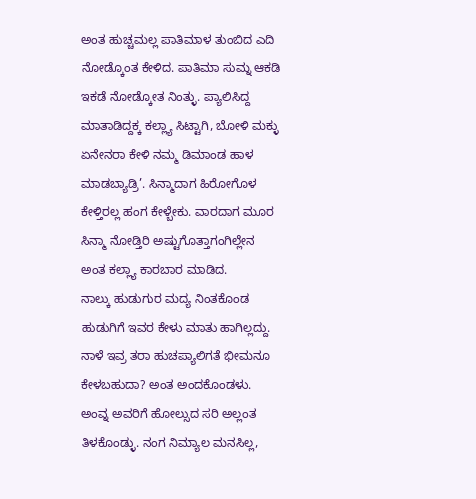ಅಂತ ಹುಚ್ಚಮಲ್ಲ ಪಾತಿಮಾಳ ತುಂಬಿದ ಎದಿ ನೋಡ್ಕೊಂತ ಕೇಳಿದ. ಪಾತಿಮಾ ಸುಮ್ನ ಆಕಡಿ ಇಕಡೆ ನೋಡ್ಕೋತ ನಿಂತ್ಳು. ಪ್ಯಾಲಿಸಿದ್ದ ಮಾತಾಡಿದ್ದಕ್ಕ ಕಲ್ಲ್ಯಾ ಸಿಟ್ಟಾಗಿ, ಬೋಳಿ ಮಕ್ಳು ಏನೇನರಾ ಕೇಳಿ ನಮ್ಮ ಡಿಮಾಂಡ ಹಾಳ ಮಾಡಬ್ಯಾಡ್ರಿ’. ಸಿನ್ಮಾದಾಗ ಹಿರೋಗೊಳ ಕೇಳ್ತಿರಲ್ಲ ಹಂಗ ಕೇಳ್ಬೇಕು. ವಾರದಾಗ ಮೂರ ಸಿನ್ಮಾ ನೋಡ್ತಿರಿ ಅಷ್ಟುಗೊತ್ತಾಗಂಗಿಲ್ಲೇನ ಅಂತ ಕಲ್ಲ್ಯಾ ಕಾರಬಾರ ಮಾಡಿದ.
ನಾಲ್ಕು ಹುಡುಗುರ ಮದ್ಯ ನಿಂತಕೊಂಡ ಹುಡುಗಿಗೆ ಇವರ ಕೇಳು ಮಾತು ಹಾಗಿಲ್ಲದ್ದು. ನಾಳೆ ಇವ್ರ ತರಾ ಹುಚಪ್ಯಾಲಿಗತೆ ಭೀಮನೂ ಕೇಳಬಹುದಾ? ಅಂತ ಅಂದಕೊಂಡಳು. ಅಂವ್ನ ಅವರಿಗೆ ಹೋಲ್ಸುದ ಸರಿ ಅಲ್ಲಂತ ತಿಳಕೊಂಡ್ಳು. ನಂಗ ನಿಮ್ಯಾಲ ಮನಸಿಲ್ಲ,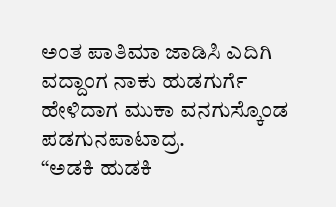ಅಂತ ಪಾತಿಮಾ ಜಾಡಿಸಿ ಎದಿಗಿ ವದ್ದಾಂಗ ನಾಕು ಹುಡಗುರ್ಗೆ ಹೇಳಿದಾಗ ಮುಕಾ ವನಗುಸ್ಕೊಂಡ ಪಡಗುನಪಾಟಾದ್ರ.
“ಅಡಕಿ ಹುಡಕಿ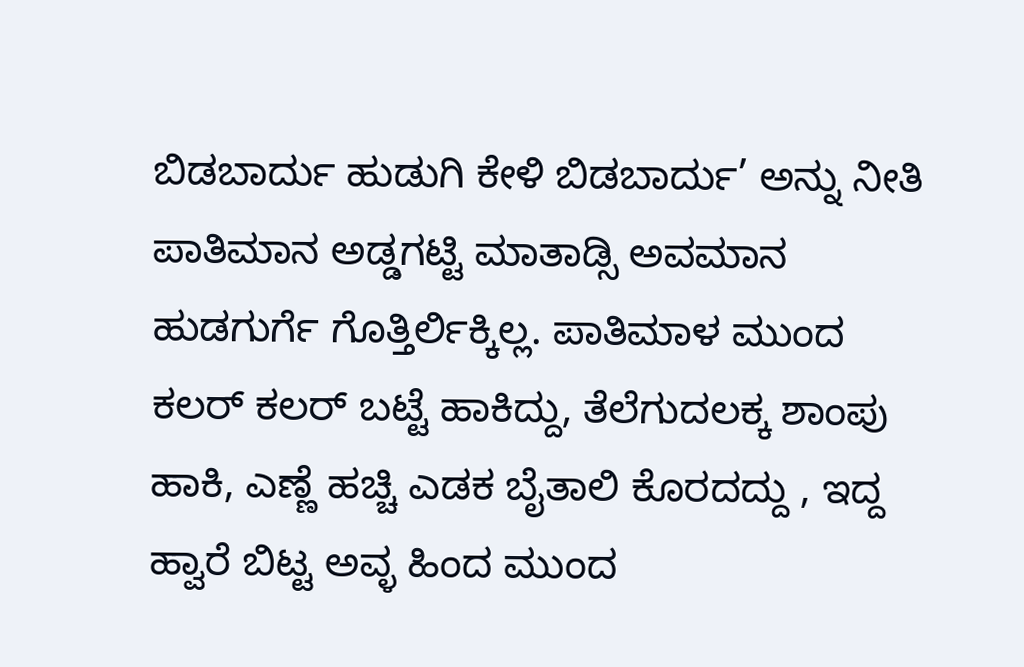ಬಿಡಬಾರ್ದು ಹುಡುಗಿ ಕೇಳಿ ಬಿಡಬಾರ್ದು’ ಅನ್ನು ನೀತಿ ಪಾತಿಮಾನ ಅಡ್ಡಗಟ್ಟಿ ಮಾತಾಡ್ಸಿ ಅವಮಾನ ಹುಡಗುರ್ಗೆ ಗೊತ್ತಿರ್ಲಿಕ್ಕಿಲ್ಲ. ಪಾತಿಮಾಳ ಮುಂದ ಕಲರ್ ಕಲರ್ ಬಟ್ಟೆ ಹಾಕಿದ್ದು, ತೆಲೆಗುದಲಕ್ಕ ಶಾಂಪು ಹಾಕಿ, ಎಣ್ಣೆ ಹಚ್ಚಿ ಎಡಕ ಬೈತಾಲಿ ಕೊರದದ್ದು , ಇದ್ದ ಹ್ವಾರೆ ಬಿಟ್ಟ ಅವ್ಳ ಹಿಂದ ಮುಂದ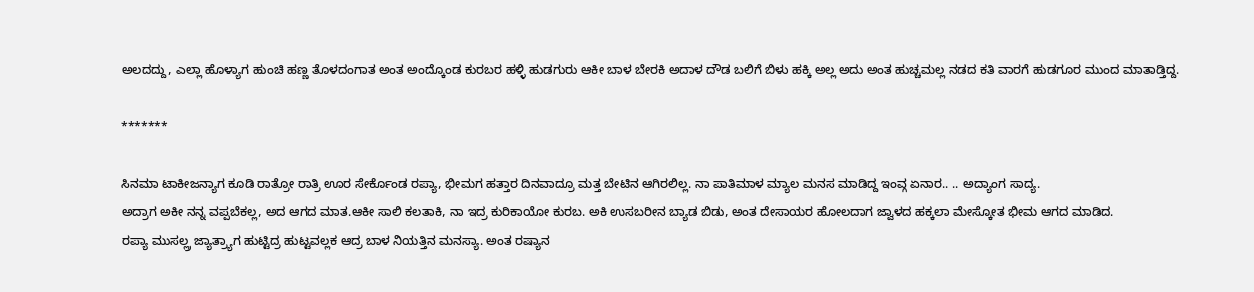ಅಲದದ್ದು, ಎಲ್ಲಾ ಹೊಳ್ಯಾಗ ಹುಂಚಿ ಹಣ್ಣ ತೊಳದಂಗಾತ ಅಂತ ಅಂದ್ಕೊಂಡ ಕುರಬರ ಹಳ್ಳಿ ಹುಡಗುರು ಆಕೀ ಬಾಳ ಬೇರಕಿ ಅದಾಳ ದೌಡ ಬಲಿಗೆ ಬಿಳು ಹಕ್ಕಿ ಅಲ್ಲ ಅದು ಅಂತ ಹುಚ್ಚಮಲ್ಲ ನಡದ ಕತಿ ವಾರಗೆ ಹುಡಗೂರ ಮುಂದ ಮಾತಾಡ್ತಿದ್ದ.

*******

ಸಿನಮಾ ಟಾಕೀಜನ್ಯಾಗ ಕೂಡಿ ರಾತ್ರೋ ರಾತ್ರಿ ಊರ ಸೇರ್ಕೊಂಡ ರಪ್ಯಾ, ಭೀಮಗ ಹತ್ತಾರ ದಿನವಾದ್ರೂ ಮತ್ತ ಬೇಟಿನ ಆಗಿರಲಿಲ್ಲ. ನಾ ಪಾತಿಮಾಳ ಮ್ಯಾಲ ಮನಸ ಮಾಡಿದ್ದ ಇಂವ್ಗ ಏನಾರ.. .. ಅದ್ಯಾಂಗ ಸಾದ್ಯ.
ಅದ್ರಾಗ ಅಕೀ ನನ್ನ ವಪ್ಪಬೆಕಲ್ಲ, ಅದ ಆಗದ ಮಾತ.ಆಕೀ ಸಾಲಿ ಕಲತಾಕಿ, ನಾ ಇದ್ರ ಕುರಿಕಾಯೋ ಕುರಬ. ಅಕಿ ಉಸಬರೀನ ಬ್ಯಾಡ ಬಿಡು, ಅಂತ ದೇಸಾಯರ ಹೋಲದಾಗ ಜ್ವಾಳದ ಹಕ್ಕಲಾ ಮೇಸ್ಕೋತ ಭೀಮ ಆಗದ ಮಾಡಿದ.
ರಪ್ಯಾ ಮುಸಲ್ಲ್ರ ಜ್ಯಾತ್ರ್ಯಾಗ ಹುಟ್ಟಿದ್ರ ಹುಟ್ಟವಲ್ಲಕ ಆದ್ರ ಬಾಳ ನಿಯತ್ತಿನ ಮನಸ್ಯಾ. ಅಂತ ರಷ್ಯಾನ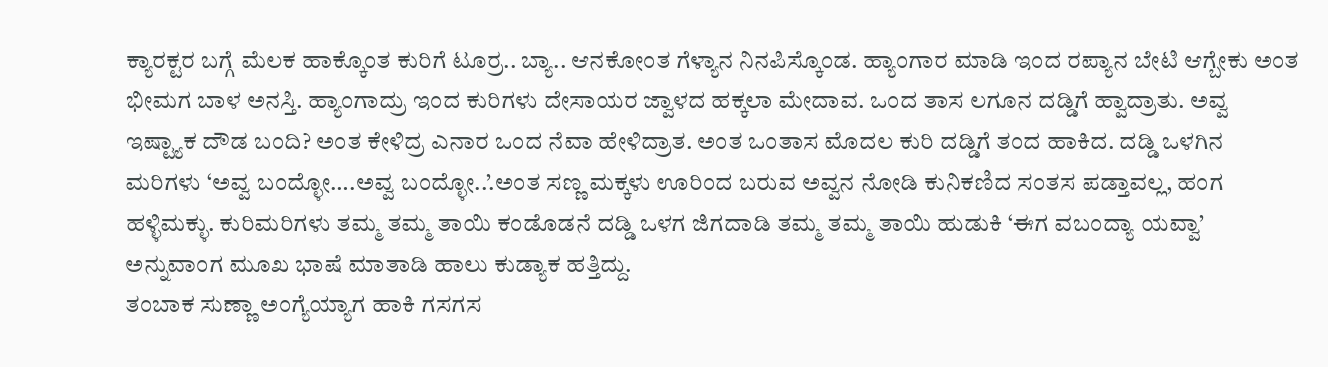ಕ್ಯಾರಕ್ಟರ ಬಗ್ಗೆ ಮೆಲಕ ಹಾಕ್ಕೊಂತ ಕುರಿಗೆ ಟೂರ್ರ.. ಬ್ಯಾ.. ಆನಕೋಂತ ಗೆಳ್ಯಾನ ನಿನಪಿಸ್ಕೊಂಡ. ಹ್ಯಾಂಗಾರ ಮಾಡಿ ಇಂದ ರಪ್ಯಾನ ಬೇಟಿ ಆಗ್ಬೇಕು ಅಂತ ಭೀಮಗ ಬಾಳ ಅನಸ್ತಿ. ಹ್ಯಾಂಗಾದ್ರು ಇಂದ ಕುರಿಗಳು ದೇಸಾಯರ ಜ್ವಾಳದ ಹಕ್ಕಲಾ ಮೇದಾವ. ಒಂದ ತಾಸ ಲಗೂನ ದಡ್ಡಿಗೆ ಹ್ವಾದ್ರಾತು. ಅವ್ವ ಇಷ್ಟ್ಯಾಕ ದೌಡ ಬಂದಿ? ಅಂತ ಕೇಳಿದ್ರ ಎನಾರ ಒಂದ ನೆವಾ ಹೇಳಿದ್ರಾತ. ಅಂತ ಒಂತಾಸ ಮೊದಲ ಕುರಿ ದಡ್ಡಿಗೆ ತಂದ ಹಾಕಿದ. ದಡ್ಡಿ ಒಳಗಿನ ಮರಿಗಳು ‘ಅವ್ವ ಬಂದ್ಳೋ….ಅವ್ವ ಬಂದ್ಳೋ..’.ಅಂತ ಸಣ್ಣ ಮಕ್ಕಳು ಊರಿಂದ ಬರುವ ಅವ್ವನ ನೋಡಿ ಕುನಿಕಣಿದ ಸಂತಸ ಪಡ್ತಾವಲ್ಲ, ಹಂಗ ಹಳ್ಳಿಮಕ್ಳು. ಕುರಿಮರಿಗಳು ತಮ್ಮ ತಮ್ಮ ತಾಯಿ ಕಂಡೊಡನೆ ದಡ್ಡಿ ಒಳಗ ಜಿಗದಾಡಿ ತಮ್ಮ ತಮ್ಮ ತಾಯಿ ಹುಡುಕಿ ‘ಈಗ ವಬಂದ್ಯಾ ಯವ್ವಾ’ ಅನ್ನುವಾಂಗ ಮೂಖ ಭಾಷೆ ಮಾತಾಡಿ ಹಾಲು ಕುಡ್ಯಾಕ ಹತ್ತಿದ್ದು.
ತಂಬಾಕ ಸುಣ್ಣಾ ಅಂಗ್ಯೆಯ್ಯಾಗ ಹಾಕಿ ಗಸಗಸ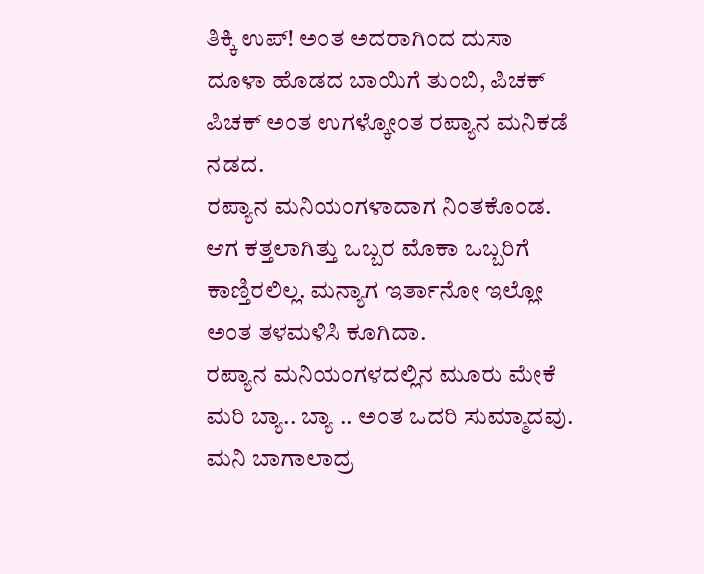ತಿಕ್ಕಿ ಉಪ್! ಅಂತ ಅದರಾಗಿಂದ ದುಸಾ ದೂಳಾ ಹೊಡದ ಬಾಯಿಗೆ ತುಂಬಿ, ಪಿಚಕ್ ಪಿಚಕ್ ಅಂತ ಉಗಳ್ಕೋಂತ ರಪ್ಯಾನ ಮನಿಕಡೆ ನಡದ.
ರಪ್ಯಾನ ಮನಿಯಂಗಳಾದಾಗ ನಿಂತಕೊಂಡ. ಆಗ ಕತ್ತಲಾಗಿತ್ತು ಒಬ್ಬರ ಮೊಕಾ ಒಬ್ಬರಿಗೆ ಕಾಣ್ತಿರಲಿಲ್ಲ. ಮನ್ಯಾಗ ಇರ್ತಾನೋ ಇಲ್ಲೋ ಅಂತ ತಳಮಳಿಸಿ ಕೂಗಿದಾ.
ರಪ್ಯಾನ ಮನಿಯಂಗಳದಲ್ಲಿನ ಮೂರು ಮೇಕೆ ಮರಿ ಬ್ಯಾ.. ಬ್ಯಾ .. ಅಂತ ಒದರಿ ಸುಮ್ಮಾದವು. ಮನಿ ಬಾಗಾಲಾದ್ರ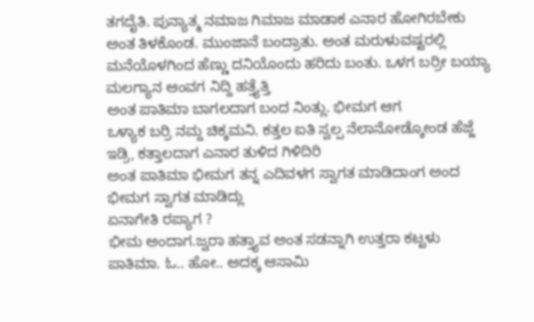ತಗದೈತಿ. ಪುನ್ಯಾತ್ಮ ನಮಾಜ ಗಿಮಾಜ ಮಾಡಾಕ ಎನಾರ ಹೋಗಿರಬೇಕು ಅಂತ ತಿಳಕೊಂಡ. ಮುಂಜಾನೆ ಬಂದ್ರಾತು. ಅಂತ ಮರುಳುವಷ್ಟರಲ್ಲಿ ಮನೆಯೊಳಗಿಂದ ಹೆಣ್ಣು ದನಿಯೊಂದು ಹರಿದು ಬಂತು. ಒಳಗ ಬರ್ರೀ ಬಯ್ಯಾ ಮಲಗ್ಯಾನ ಆಂವಗ ನಿದ್ದಿ ಹತ್ತ್ಯೆತ್ತಿ
ಅಂತ ಪಾತಿಮಾ ಬಾಗಲದಾಗ ಬಂದ ನಿಂತ್ಲು. ಭೀಮಗ ಆಗ
ಒಳ್ಯಾಕ ಬರ್ರಿ ನಮ್ದ ಚಿಕ್ಕಮನಿ. ಕತ್ತಲ ಐತಿ ಸ್ವಲ್ಪ ನೆಲಾನೋಡ್ಕೋಂಡ ಹೆಜ್ಜೆ ಇಡ್ರಿ, ಕತ್ತಾಲದಾಗ ಎನಾರ ತುಳಿದ ಗಿಳಿದಿರಿ
ಅಂತ ಪಾತಿಮಾ ಭೀಮಗ ತನ್ನ ಎದಿವಳಗ ಸ್ವಾಗತ ಮಾಡಿದಾಂಗ ಅಂದ ಭೀಮಗ ಸ್ವಾಗತ ಮಾಡಿದ್ಲು
ಏನಾಗೇತಿ ರಪ್ಯಾಗ ?
ಭೀಮ ಅಂದಾಗ.ಜ್ವರಾ ಹತ್ತ್ಯಾವ ಅಂತ ಸಡನ್ನಾಗಿ ಉತ್ತರಾ ಕಟ್ಟಳು ಪಾತಿಮಾ. ಓ.. ಹೋ.. ಅದಕ್ಕ ಆಸಾಮಿ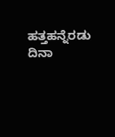ಹತ್ತಹನ್ನೆರಡು ದಿನಾ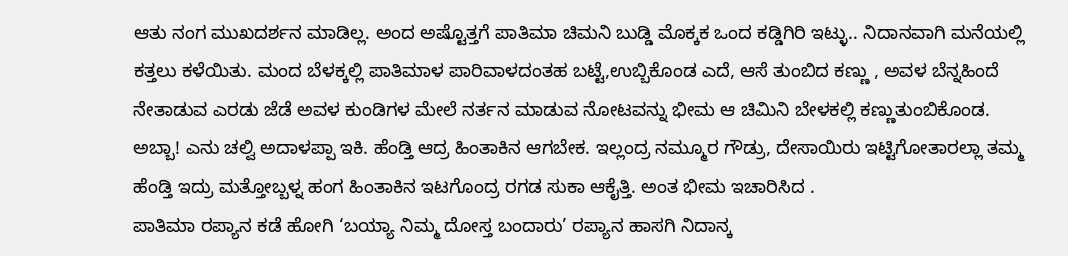ಆತು ನಂಗ ಮುಖದರ್ಶನ ಮಾಡಿಲ್ಲ. ಅಂದ ಅಷ್ಟೊತ್ತಗೆ ಪಾತಿಮಾ ಚಿಮನಿ ಬುಡ್ಡಿ ಮೊಕ್ಕಕ ಒಂದ ಕಡ್ಡಿಗಿರಿ ಇಟ್ಳು.. ನಿದಾನವಾಗಿ ಮನೆಯಲ್ಲಿ ಕತ್ತಲು ಕಳೆಯಿತು. ಮಂದ ಬೆಳಕ್ಕಲ್ಲಿ ಪಾತಿಮಾಳ ಪಾರಿವಾಳದಂತಹ ಬಟ್ಟೆ,ಉಬ್ಬಿಕೊಂಡ ಎದೆ, ಆಸೆ ತುಂಬಿದ ಕಣ್ಣು , ಅವಳ ಬೆನ್ನಹಿಂದೆ ನೇತಾಡುವ ಎರಡು ಜೆಡೆ ಅವಳ ಕುಂಡಿಗಳ ಮೇಲೆ ನರ್ತನ ಮಾಡುವ ನೋಟವನ್ನು ಭೀಮ ಆ ಚಿಮಿನಿ ಬೇಳಕಲ್ಲಿ ಕಣ್ಣುತುಂಬಿಕೊಂಡ.
ಅಬ್ಬಾ! ಎನು ಚಲ್ವಿ ಅದಾಳಪ್ಪಾ ಇಕಿ. ಹೆಂಡ್ತಿ ಆದ್ರ ಹಿಂತಾಕಿನ ಆಗಬೇಕ. ಇಲ್ಲಂದ್ರ ನಮ್ಮೂರ ಗೌಡ್ರು, ದೇಸಾಯಿರು ಇಟ್ಟಿಗೋತಾರಲ್ಲಾ ತಮ್ಮ ಹೆಂಡ್ತಿ ಇದ್ರು ಮತ್ತೋಬ್ಬಳ್ನ ಹಂಗ ಹಿಂತಾಕಿನ ಇಟಗೊಂದ್ರ ರಗಡ ಸುಕಾ ಆಕೈತ್ತಿ. ಅಂತ ಭೀಮ ಇಚಾರಿಸಿದ .
ಪಾತಿಮಾ ರಪ್ಯಾನ ಕಡೆ ಹೋಗಿ ‘ಬಯ್ಯಾ ನಿಮ್ಮ ದೋಸ್ತ ಬಂದಾರು’ ರಪ್ಯಾನ ಹಾಸಗಿ ನಿದಾನ್ಕ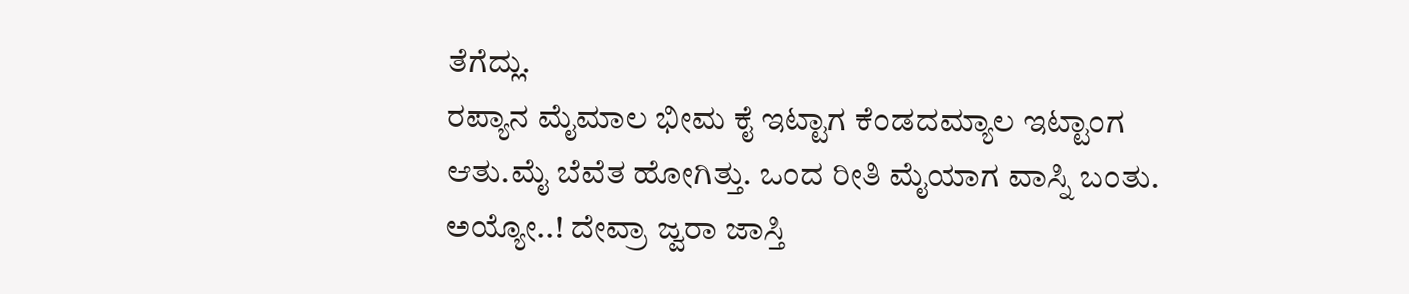ತೆಗೆದ್ಲು.
ರಪ್ಯಾನ ಮೈಮಾಲ ಭೀಮ ಕೈ ಇಟ್ಟಾಗ ಕೆಂಡದಮ್ಯಾಲ ಇಟ್ಟಾಂಗ ಆತು.ಮೈ ಬೆವೆತ ಹೋಗಿತ್ತು. ಒಂದ ರೀತಿ ಮೈಯಾಗ ವಾಸ್ನಿ ಬಂತು. ಅಯ್ಯೋ..! ದೇವ್ರಾ ಜ್ವರಾ ಜಾಸ್ತಿ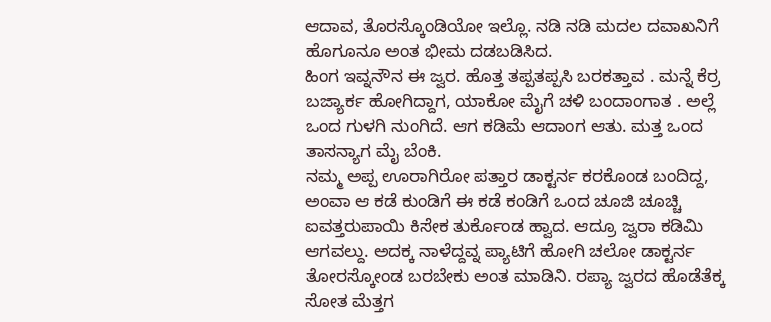ಆದಾವ, ತೊರಸ್ಕೊಂಡಿಯೋ ಇಲ್ಲೊ. ನಡಿ ನಡಿ ಮದಲ ದವಾಖನಿಗೆ ಹೊಗೂನೂ ಅಂತ ಭೀಮ ದಡಬಡಿಸಿದ.
ಹಿಂಗ ಇವ್ನನೌನ ಈ ಜ್ವರ. ಹೊತ್ತ ತಪ್ಪತಪ್ಪಸಿ ಬರಕತ್ತಾವ . ಮನ್ನೆ ಕೆರ್ರ ಬಜ್ಯಾರ್ಕ ಹೋಗಿದ್ದಾಗ, ಯಾಕೋ ಮೈಗೆ ಚಳಿ ಬಂದಾಂಗಾತ . ಅಲ್ಲೆ ಒಂದ ಗುಳಗಿ ನುಂಗಿದೆ. ಆಗ ಕಡಿಮೆ ಆದಾಂಗ ಆತು. ಮತ್ತ ಒಂದ ತಾಸನ್ಯಾಗ ಮೈ ಬೆಂಕಿ.
ನಮ್ಮ ಅಪ್ಪ ಊರಾಗಿರೋ ಪತ್ತಾರ ಡಾಕ್ಟರ್ನ ಕರಕೊಂಡ ಬಂದಿದ್ದ, ಅಂವಾ ಆ ಕಡೆ ಕುಂಡಿಗೆ ಈ ಕಡೆ ಕಂಡಿಗೆ ಒಂದ ಚೂಜಿ ಚೂಚ್ಚಿ ಐವತ್ತರುಪಾಯಿ ಕಿಸೇಕ ತುರ್ಕೊಂಡ ಹ್ವಾದ. ಆದ್ರೂ ಜ್ವರಾ ಕಡಿಮಿ ಆಗವಲ್ದು. ಅದಕ್ಕ ನಾಳೆದ್ದವ್ನ ಪ್ಯಾಟಿಗೆ ಹೋಗಿ ಚಲೋ ಡಾಕ್ಟರ್ನ ತೋರಸ್ಕೋಂಡ ಬರಬೇಕು ಅಂತ ಮಾಡಿನಿ. ರಪ್ಯಾ ಜ್ವರದ ಹೊಡೆತೆಕ್ಕ ಸೋತ ಮೆತ್ತಗ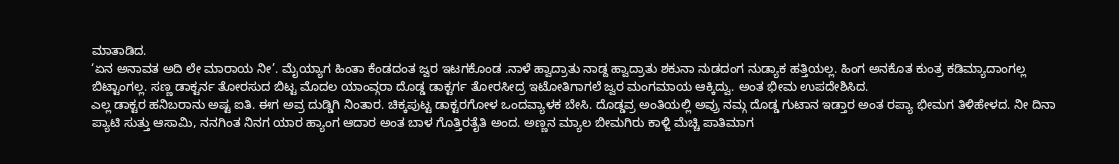ಮಾತಾಡಿದ.
‘ಏನ ಅನಾವತ ಅದಿ ಲೇ ಮಾರಾಯ ನೀ’. ಮೈಯ್ಯಾಗ ಹಿಂತಾ ಕೆಂಡದಂತ ಜ್ವರ ಇಟಗಕೊಂಡ .ನಾಳೆ ಹ್ವಾದ್ರಾತು ನಾಡ್ದ ಹ್ವಾದ್ರಾತು ಶಕುನಾ ನುಡದಂಗ ನುಡ್ಯಾಕ ಹತ್ತಿಯಲ್ಲ. ಹಿಂಗ ಅನಕೊತ ಕುಂತ್ರ ಕಡಿಮ್ಯಾದಾಂಗಲ್ಲ ಬಿಟ್ಟಾಂಗಲ್ಲ. ಸಣ್ಣ ಡಾಕ್ಟರ್ನ ತೋರಸುದ ಬಿಟ್ಟ ಮೊದಲ ಯಾಂವ್ಗರಾ ದೊಡ್ಡ ಡಾಕ್ಟರ್ಗ ತೋರಸೀದ್ರ ಇಟೋತಿಗಾಗಲೆ ಜ್ವರ ಮಂಗಮಾಯ ಆಕ್ಕಿದ್ವು. ಅಂತ ಭೀಮ ಉಪದೇಶಿಸಿದ.
ಎಲ್ಲ ಡಾಕ್ಟರ ಹನಿಬರಾನು ಅಷ್ಟ ಐತಿ. ಈಗ ಅವ್ರ ದುಡ್ಡಿಗಿ ನಿಂತಾರ. ಚಿಕ್ಕಪುಟ್ಟ ಡಾಕ್ಟರಗೋಳ ಒಂದವ್ಯಾಳಕ ಬೇಸಿ. ದೊಡ್ಡವ್ರ ಅಂತಿಯಲ್ಲಿ ಅವ್ರು ನಮ್ಗ ದೊಡ್ಡ ಗುಟಾನ ಇಡ್ತಾರ ಅಂತ ರಪ್ಯಾ ಭೀಮಗ ತಿಳಿಹೇಳದ. ನೀ ದಿನಾ ಪ್ಯಾಟಿ ಸುತ್ತು ಆಸಾಮಿ, ನನಗಿಂತ ನಿನಗ ಯಾರ ಹ್ಯಾಂಗ ಆದಾರ ಅಂತ ಬಾಳ ಗೊತ್ತಿರತೈತಿ ಅಂದ. ಅಣ್ಣನ ಮ್ಯಾಲ ಬೀಮಗಿರು ಕಾಳ್ಜಿ ಮೆಚ್ಚಿ ಪಾತಿಮಾಗ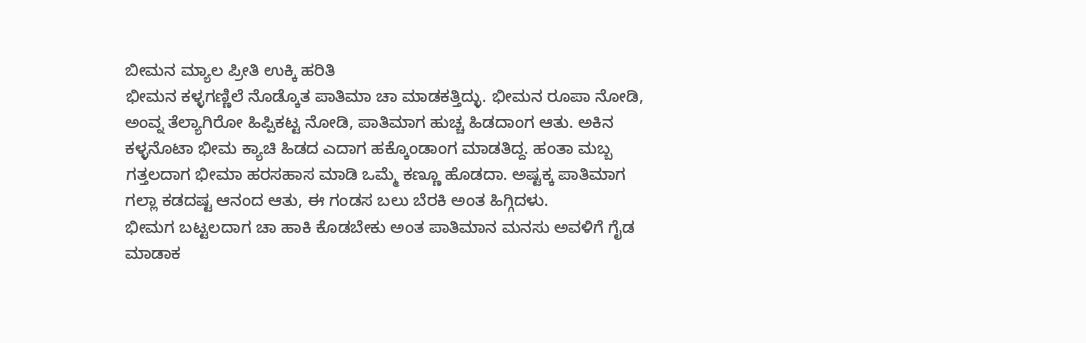ಬೀಮನ ಮ್ಯಾಲ ಪ್ರೀತಿ ಉಕ್ಕಿ ಹರಿತಿ
ಭೀಮನ ಕಳ್ಳಗಣ್ಣಿಲೆ ನೊಡ್ಕೊತ ಪಾತಿಮಾ ಚಾ ಮಾಡಕತ್ತಿದ್ಳು. ಭೀಮನ ರೂಪಾ ನೋಡಿ, ಅಂವ್ನ ತೆಲ್ಯಾಗಿರೋ ಹಿಪ್ಪಿಕಟ್ಟ ನೋಡಿ, ಪಾತಿಮಾಗ ಹುಚ್ಚ ಹಿಡದಾಂಗ ಆತು. ಅಕಿನ ಕಳ್ಳನೊಟಾ ಭೀಮ ಕ್ಯಾಚಿ ಹಿಡದ ಎದಾಗ ಹಕ್ಕೊಂಡಾಂಗ ಮಾಡತಿದ್ದ. ಹಂತಾ ಮಬ್ಬ ಗತ್ತಲದಾಗ ಭೀಮಾ ಹರಸಹಾಸ ಮಾಡಿ ಒಮ್ಮೆ ಕಣ್ಣೂ ಹೊಡದಾ. ಅಷ್ಟಕ್ಕ ಪಾತಿಮಾಗ ಗಲ್ಲಾ ಕಡದಷ್ಟ ಆನಂದ ಆತು, ಈ ಗಂಡಸ ಬಲು ಬೆರಕಿ ಅಂತ ಹಿಗ್ಗಿದಳು.
ಭೀಮಗ ಬಟ್ಟಲದಾಗ ಚಾ ಹಾಕಿ ಕೊಡಬೇಕು ಅಂತ ಪಾತಿಮಾನ ಮನಸು ಅವಳಿಗೆ ಗೈಡ ಮಾಡಾಕ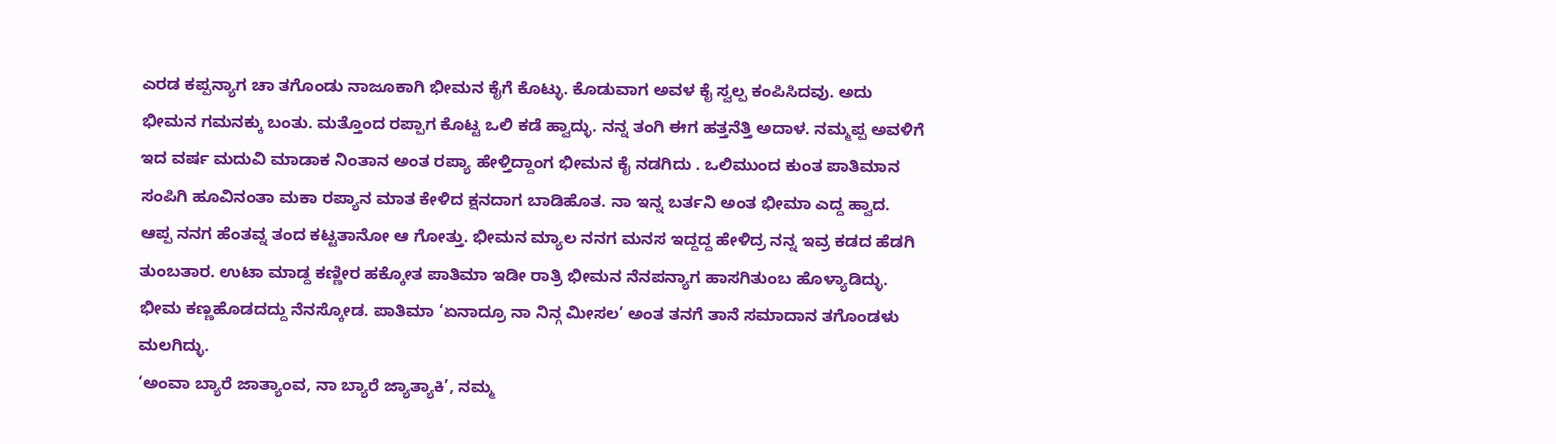ಎರಡ ಕಪ್ಪನ್ಯಾಗ ಚಾ ತಗೊಂಡು ನಾಜೂಕಾಗಿ ಭೀಮನ ಕೈಗೆ ಕೊಟ್ಳು. ಕೊಡುವಾಗ ಅವಳ ಕೈ ಸ್ವಲ್ಪ ಕಂಪಿಸಿದವು. ಅದು ಭೀಮನ ಗಮನಕ್ಕು ಬಂತು. ಮತ್ತೊಂದ ರಪ್ಪಾಗ ಕೊಟ್ಟ ಒಲಿ ಕಡೆ ಹ್ವಾದ್ಳು. ನನ್ನ ತಂಗಿ ಈಗ ಹತ್ತನೆತ್ತಿ ಅದಾಳ. ನಮ್ಮಪ್ಪ ಅವಳಿಗೆ ಇದ ವರ್ಷ ಮದುವಿ ಮಾಡಾಕ ನಿಂತಾನ ಅಂತ ರಪ್ಯಾ ಹೇಳ್ತಿದ್ದಾಂಗ ಭೀಮನ ಕೈ ನಡಗಿದು . ಒಲಿಮುಂದ ಕುಂತ ಪಾತಿಮಾನ ಸಂಪಿಗಿ ಹೂವಿನಂತಾ ಮಕಾ ರಪ್ಯಾನ ಮಾತ ಕೇಳಿದ ಕ್ಷನದಾಗ ಬಾಡಿಹೊತ. ನಾ ಇನ್ನ ಬರ್ತನಿ ಅಂತ ಭೀಮಾ ಎದ್ದ ಹ್ವಾದ.
ಆಪ್ಪ ನನಗ ಹೆಂತವ್ನ ತಂದ ಕಟ್ಟತಾನೋ ಆ ಗೋತ್ತು. ಭೀಮನ ಮ್ಯಾಲ ನನಗ ಮನಸ ಇದ್ದದ್ದ ಹೇಳಿದ್ರ ನನ್ನ ಇವ್ರ ಕಡದ ಹೆಡಗಿ ತುಂಬತಾರ. ಉಟಾ ಮಾಡ್ದ ಕಣ್ಣೀರ ಹಕ್ಕೋತ ಪಾತಿಮಾ ಇಡೀ ರಾತ್ರಿ ಭೀಮನ ನೆನಪನ್ಯಾಗ ಹಾಸಗಿತುಂಬ ಹೊಳ್ಯಾಡಿದ್ಳು. ಭೀಮ ಕಣ್ಣಹೊಡದದ್ದು ನೆನಸ್ಕೋಡ. ಪಾತಿಮಾ ‘ಏನಾದ್ರೂ ನಾ ನಿನ್ಗ ಮೀಸಲ’ ಅಂತ ತನಗೆ ತಾನೆ ಸಮಾದಾನ ತಗೊಂಡಳು ಮಲಗಿದ್ಳು.
‘ಅಂವಾ ಬ್ಯಾರೆ ಜಾತ್ಯಾಂವ, ನಾ ಬ್ಯಾರೆ ಜ್ಯಾತ್ಯಾಕಿ’, ನಮ್ಮ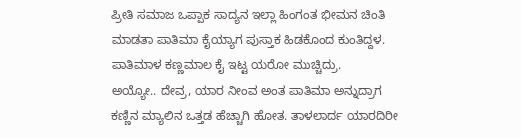ಪ್ರೀತಿ ಸಮಾಜ ಒಪ್ಪಾಕ ಸಾದ್ಯನ ಇಲ್ಲಾ ಹಿಂಗಂತ ಭೀಮನ ಚಿಂತಿ ಮಾಡತಾ ಪಾತಿಮಾ ಕೈಯ್ಯಾಗ ಪುಸ್ತಾಕ ಹಿಡಕೊಂದ ಕುಂತಿದ್ದಳ.
ಪಾತಿಮಾಳ ಕಣ್ಣಮಾಲ ಕೈ ಇಟ್ಟ ಯರೋ ಮುಚ್ಚಿದ್ರು.
ಅಯ್ಯೋ.. ದೇವ್ರ, ಯಾರ ನೀಂವ ಅಂತ ಪಾತಿಮಾ ಅನ್ನುದ್ರಾಗ ಕಣ್ಣಿನ ಮ್ಯಾಲಿನ ಒತ್ತಡ ಹೆಚ್ಚಾಗಿ ಹೋತ. ತಾಳಲಾರ್ದ ಯಾರದಿರೀ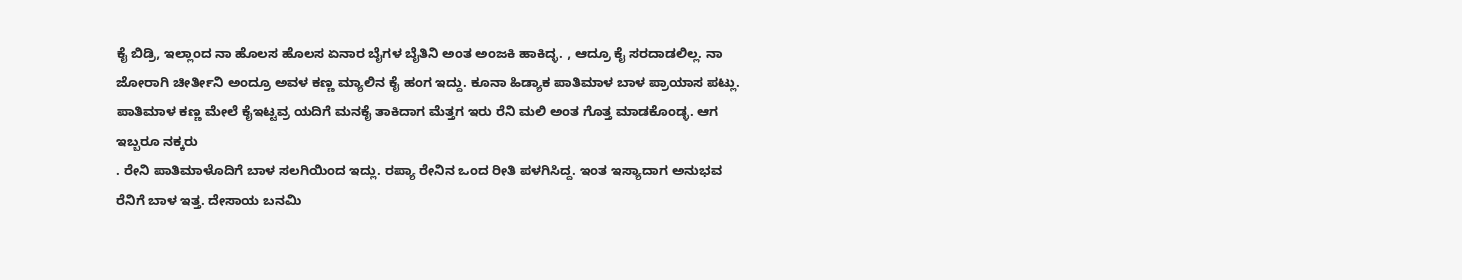ಕೈ ಬಿಡ್ರಿ, ಇಲ್ಲಾಂದ ನಾ ಹೊಲಸ ಹೊಲಸ ಏನಾರ ಬೈಗಳ ಬೈತಿನಿ ಅಂತ ಅಂಜಕಿ ಹಾಕಿದ್ಳ. , ಆದ್ರೂ ಕೈ ಸರದಾಡಲಿಲ್ಲ. ನಾ ಜೋರಾಗಿ ಚೀರ್ತೀನಿ ಅಂದ್ರೂ ಅವಳ ಕಣ್ಣ ಮ್ಯಾಲಿನ ಕೈ ಹಂಗ ಇದ್ದು. ಕೂನಾ ಹಿಡ್ಯಾಕ ಪಾತಿಮಾಳ ಬಾಳ ಪ್ರಾಯಾಸ ಪಟ್ಲು. ಪಾತಿಮಾಳ ಕಣ್ಣ ಮೇಲೆ ಕೈಇಟ್ಟವ್ರ ಯದಿಗೆ ಮನಕೈ ತಾಕಿದಾಗ ಮೆತ್ತಗ ಇರು ರೆನಿ ಮಲಿ ಅಂತ ಗೊತ್ತ ಮಾಡಕೊಂಡ್ಳ. ಆಗ ಇಬ್ಬರೂ ನಕ್ಕರು
. ರೇನಿ ಪಾತಿಮಾಳೊದಿಗೆ ಬಾಳ ಸಲಗಿಯಿಂದ ಇದ್ಲು. ರಪ್ಯಾ ರೇನಿನ ಒಂದ ರೀತಿ ಪಳಗಿಸಿದ್ದ. ಇಂತ ಇಸ್ಯಾದಾಗ ಅನುಭವ ರೆನಿಗೆ ಬಾಳ ಇತ್ತ. ದೇಸಾಯ ಬನಮಿ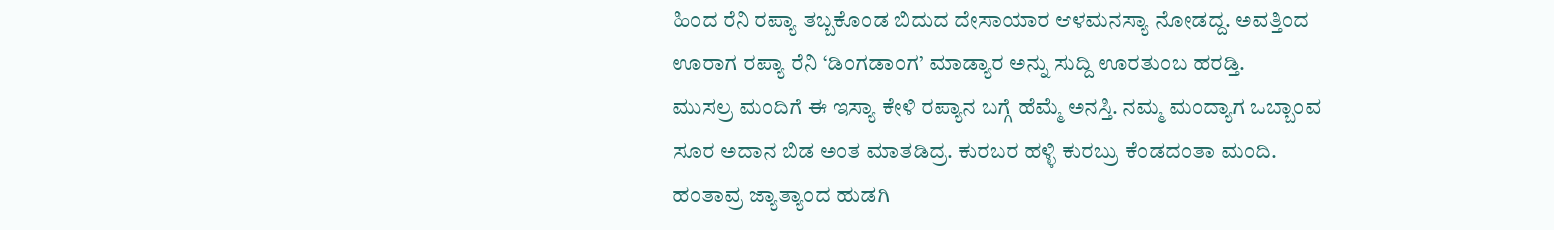ಹಿಂದ ರೆನಿ ರಪ್ಯಾ ತಬ್ಬಕೊಂಡ ಬಿದುದ ದೇಸಾಯಾರ ಆಳಮನಸ್ಯಾ ನೋಡದ್ದ. ಅವತ್ತಿಂದ ಊರಾಗ ರಪ್ಯಾ ರೆನಿ ‘ಡಿಂಗಡಾಂಗ’ ಮಾಡ್ಯಾರ ಅನ್ನು ಸುದ್ದಿ ಊರತುಂಬ ಹರಡ್ತಿ.
ಮುಸಲ್ರ ಮಂದಿಗೆ ಈ ಇಸ್ಯಾ ಕೇಳಿ ರಪ್ಯಾನ ಬಗ್ಗೆ ಹೆಮ್ಮೆ ಅನಸ್ತಿ. ನಮ್ಮ ಮಂದ್ಯಾಗ ಒಬ್ಬಾಂವ ಸೂರ ಅದಾನ ಬಿಡ ಅಂತ ಮಾತಡಿದ್ರ. ಕುರಬರ ಹಳ್ಳಿ ಕುರಬ್ರು ಕೆಂಡದಂತಾ ಮಂದಿ. ಹಂತಾವ್ರ ಜ್ಯಾತ್ಯಾಂದ ಹುಡಗಿ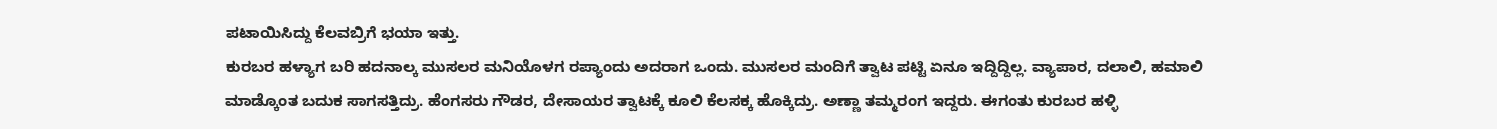ಪಟಾಯಿಸಿದ್ದು ಕೆಲವಬ್ರಿಗೆ ಭಯಾ ಇತ್ತು.
ಕುರಬರ ಹಳ್ಯಾಗ ಬರಿ ಹದನಾಲ್ಕ ಮುಸಲರ ಮನಿಯೊಳಗ ರಪ್ಯಾಂದು ಅದರಾಗ ಒಂದು. ಮುಸಲರ ಮಂದಿಗೆ ತ್ವಾಟ ಪಟ್ಟಿ ಏನೂ ಇದ್ದಿದ್ದಿಲ್ಲ. ವ್ಯಾಪಾರ, ದಲಾಲಿ, ಹಮಾಲಿ ಮಾಡ್ಕೊಂತ ಬದುಕ ಸಾಗಸತ್ತಿದ್ರು. ಹೆಂಗಸರು ಗೌಡರ, ದೇಸಾಯರ ತ್ವಾಟಕ್ಕೆ ಕೂಲಿ ಕೆಲಸಕ್ಕ ಹೊಕ್ಕಿದ್ರು. ಅಣ್ಣಾ ತಮ್ಮರಂಗ ಇದ್ದರು. ಈಗಂತು ಕುರಬರ ಹಳ್ಳಿ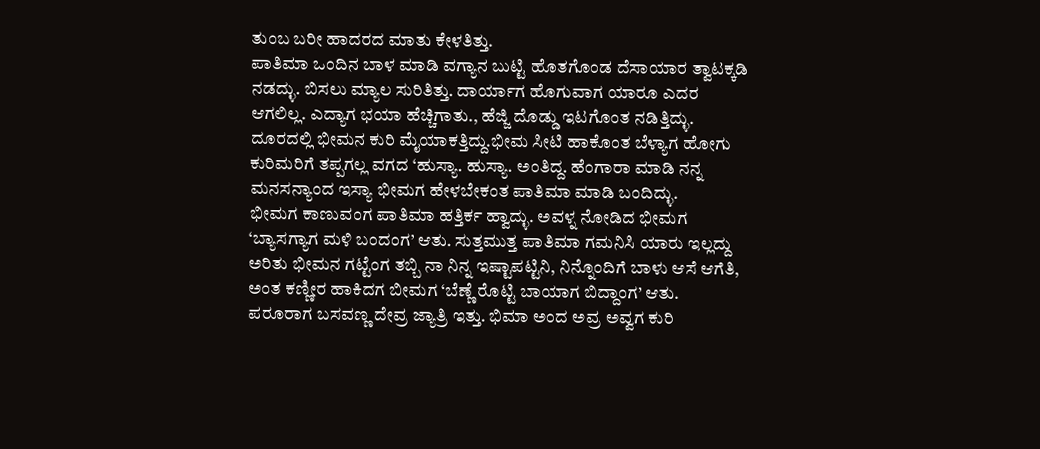ತುಂಬ ಬರೀ ಹಾದರದ ಮಾತು ಕೇಳತಿತ್ತು.
ಪಾತಿಮಾ ಒಂದಿನ ಬಾಳ ಮಾಡಿ ವಗ್ಯಾನ ಬುಟ್ಟಿ ಹೊತಗೊಂಡ ದೆಸಾಯಾರ ತ್ವಾಟಕ್ಕಡಿ ನಡದ್ಳು. ಬಿಸಲು ಮ್ಯಾಲ ಸುರಿತಿತ್ತು. ದಾರ್ಯಾಗ ಹೊಗುವಾಗ ಯಾರೂ ಎದರ ಆಗಲಿಲ್ಲ. ಎದ್ಯಾಗ ಭಯಾ ಹೆಚ್ಚಿಗಾತು., ಹೆಜ್ಜಿ ದೊಡ್ಡು ಇಟಗೊಂತ ನಡಿತ್ತಿದ್ಳು. ದೂರದಲ್ಲಿ ಭೀಮನ ಕುರಿ ಮೈಯಾಕತ್ತಿದ್ದು.ಭೀಮ ಸೀಟಿ ಹಾಕೊಂತ ಬೆಳ್ಯಾಗ ಹೋಗು ಕುರಿಮರಿಗೆ ತಪ್ಪಗಲ್ಲ ವಗದ ‘ಹುಸ್ಯಾ. ಹುಸ್ಯಾ. ಅಂತಿದ್ದ. ಹೆಂಗಾರಾ ಮಾಡಿ ನನ್ನ ಮನಸನ್ಯಾಂದ ಇಸ್ಯಾ ಭೀಮಗ ಹೇಳಬೇಕಂತ ಪಾತಿಮಾ ಮಾಡಿ ಬಂದಿದ್ಳು.
ಭೀಮಗ ಕಾಣುವಂಗ ಪಾತಿಮಾ ಹತ್ತಿರ್ಕ ಹ್ವಾದ್ಳು. ಅವಳ್ನ ನೋಡಿದ ಭೀಮಗ ‘ಬ್ಯಾಸಗ್ಯಾಗ ಮಳಿ ಬಂದಂಗ’ ಆತು. ಸುತ್ತಮುತ್ತ ಪಾತಿಮಾ ಗಮನಿಸಿ ಯಾರು ಇಲ್ಲದ್ದು ಅರಿತು ಭೀಮನ ಗಟ್ಟೆಂಗ ತಬ್ಬಿ ನಾ ನಿನ್ನ ಇಷ್ಟಾಪಟ್ಟಿನಿ, ನಿನ್ನೊಂದಿಗೆ ಬಾಳು ಆಸೆ ಆಗೆತಿ, ಅಂತ ಕಣ್ಣೀರ ಹಾಕಿದಗ ಬೀಮಗ ‘ಬೆಣ್ಣೆ ರೊಟ್ಟಿ ಬಾಯಾಗ ಬಿದ್ದಾಂಗ’ ಆತು.
ಪರೂರಾಗ ಬಸವಣ್ಣ ದೇವ್ರ ಜ್ಯಾತ್ರಿ ಇತ್ತು. ಭಿಮಾ ಅಂದ ಅವ್ರ ಅವ್ವಗ ಕುರಿ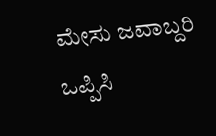ಮೇಸು ಜವಾಬ್ದರಿ ಒಪ್ಪಿಸಿ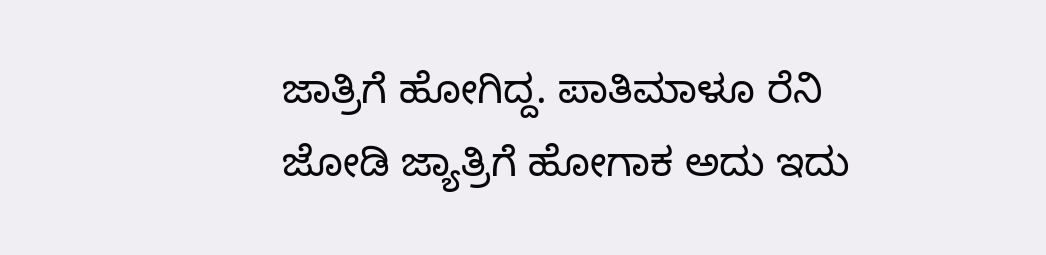ಜಾತ್ರಿಗೆ ಹೋಗಿದ್ದ. ಪಾತಿಮಾಳೂ ರೆನಿ ಜೋಡಿ ಜ್ಯಾತ್ರಿಗೆ ಹೋಗಾಕ ಅದು ಇದು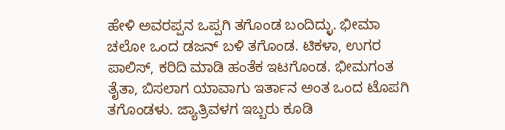ಹೇಳಿ ಅವರಪ್ಪನ ಒಪ್ಪಗಿ ತಗೊಂಡ ಬಂದಿದ್ಳು. ಭೀಮಾ ಚಲೋ ಒಂದ ಡಜನ್ ಬಳಿ ತಗೊಂಡ. ಟಿಕಳಾ, ಉಗರ ಪಾಲಿಸ್, ಕರಿದಿ ಮಾಡಿ ಹಂತೆಕ ಇಟಗೊಂಡ. ಭೀಮಗಂತ ತೈತಾ, ಬಿಸಲಾಗ ಯಾವಾಗು ಇರ್ತಾನ ಅಂತ ಒಂದ ಟೊಪಗಿ ತಗೊಂಡಳು. ಜ್ಯಾತ್ರಿವಳಗ ಇಬ್ಬರು ಕೂಡಿ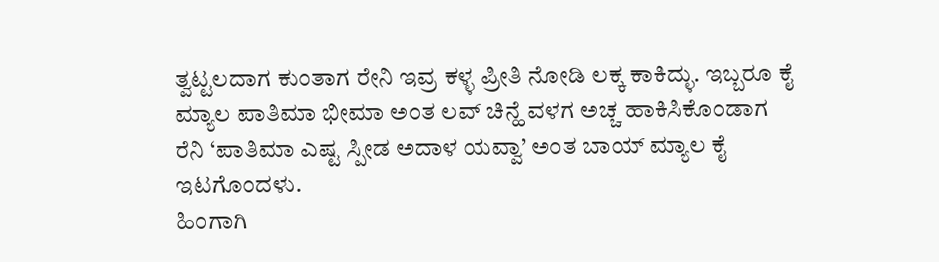ತ್ವಟ್ಟಲದಾಗ ಕುಂತಾಗ ರೇನಿ ಇವ್ರ ಕಳ್ಳ ಪ್ರೀತಿ ನೋಡಿ ಲಕ್ಕ ಕಾಕಿದ್ಳು. ಇಬ್ಬರೂ ಕೈ ಮ್ಯಾಲ ಪಾತಿಮಾ ಭೀಮಾ ಅಂತ ಲವ್ ಚಿನ್ಹೆ ವಳಗ ಅಚ್ಚ ಹಾಕಿಸಿಕೊಂಡಾಗ ರೆನಿ ‘ಪಾತಿಮಾ ಎಷ್ಟ ಸ್ಪೀಡ ಅದಾಳ ಯವ್ವಾ’ ಅಂತ ಬಾಯ್ ಮ್ಯಾಲ ಕೈ ಇಟಗೊಂದಳು.
ಹಿಂಗಾಗಿ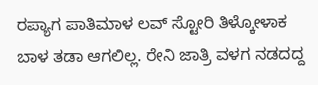ರಪ್ಯಾಗ ಪಾತಿಮಾಳ ಲವ್ ಸ್ಟೋರಿ ತಿಳ್ಕೋಳಾಕ ಬಾಳ ತಡಾ ಆಗಲಿಲ್ಲ. ರೇನಿ ಜಾತ್ರಿ ವಳಗ ನಡದದ್ದ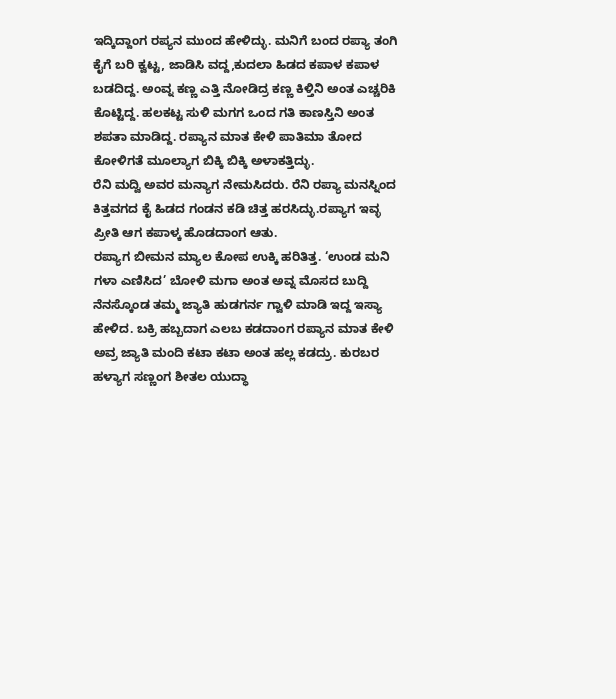ಇದ್ಕಿದ್ದಾಂಗ ರಪ್ಯನ ಮುಂದ ಹೇಳಿದ್ಳು. ಮನಿಗೆ ಬಂದ ರಪ್ಯಾ ತಂಗಿ ಕೈಗೆ ಬರಿ ಕ್ವಟ್ಟ, ಜಾಡಿಸಿ ವದ್ದ,ಕುದಲಾ ಹಿಡದ ಕಪಾಳ ಕಪಾಳ ಬಡದಿದ್ದ. ಅಂವ್ನ ಕಣ್ಣ ಎತ್ತಿ ನೋಡಿದ್ರ ಕಣ್ಣ ಕಿಳ್ತಿನಿ ಅಂತ ಎಚ್ಚರಿಕಿ ಕೊಟ್ಟಿದ್ದ. ಹಲಕಟ್ಟ ಸುಳಿ ಮಗಗ ಒಂದ ಗತಿ ಕಾಣಸ್ತಿನಿ ಅಂತ ಶಪತಾ ಮಾಡಿದ್ದ. ರಪ್ಯಾನ ಮಾತ ಕೇಳಿ ಪಾತಿಮಾ ತೋದ ಕೋಳಿಗತೆ ಮೂಲ್ಯಾಗ ಬಿಕ್ಕಿ ಬಿಕ್ಕಿ ಅಳಾಕತ್ತಿದ್ಳು.
ರೆನಿ ಮದ್ವಿ ಅವರ ಮನ್ಯಾಗ ನೇಮಸಿದರು. ರೆನಿ ರಪ್ಯಾ ಮನಸ್ನಿಂದ ಕಿತ್ತವಗದ ಕೈ ಹಿಡದ ಗಂಡನ ಕಡಿ ಚಿತ್ತ ಹರಸಿದ್ಳು.ರಪ್ಯಾಗ ಇವ್ಳ ಪ್ರೀತಿ ಆಗ ಕಪಾಳ್ಕ ಹೊಡದಾಂಗ ಆತು.
ರಪ್ಯಾಗ ಬೀಮನ ಮ್ಯಾಲ ಕೋಪ ಉಕ್ಕಿ ಹರಿತಿತ್ತ. ‘ಉಂಡ ಮನಿ ಗಳಾ ಎಣಿಸಿದ’ ಬೋಳಿ ಮಗಾ ಅಂತ ಅವ್ನ ಮೊಸದ ಬುದ್ದಿ ನೆನಸ್ಕೊಂಡ ತಮ್ಮ ಜ್ಯಾತಿ ಹುಡಗರ್ನ ಗ್ವಾಳಿ ಮಾಡಿ ಇದ್ದ ಇಸ್ಯಾ ಹೇಳಿದ. ಬಕ್ರಿ ಹಬ್ಬದಾಗ ಎಲಬ ಕಡದಾಂಗ ರಪ್ಯಾನ ಮಾತ ಕೇಳಿ ಅವ್ರ ಜ್ಯಾತಿ ಮಂದಿ ಕಟಾ ಕಟಾ ಅಂತ ಹಲ್ಲ ಕಡದ್ರು. ಕುರಬರ ಹಳ್ಯಾಗ ಸಣ್ಣಂಗ ಶೀತಲ ಯುದ್ಧಾ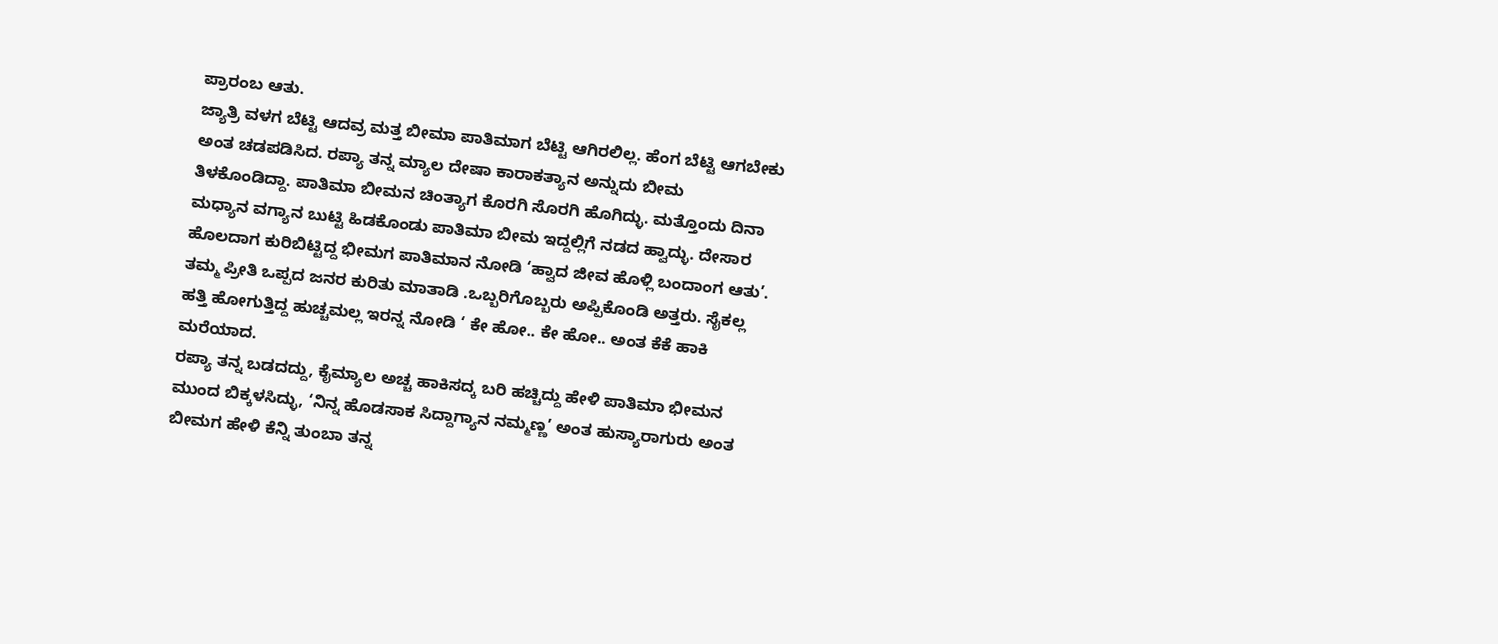ಪ್ರಾರಂಬ ಆತು.
ಜ್ಯಾತ್ರಿ ವಳಗ ಬೆಟ್ಟಿ ಆದವ್ರ ಮತ್ತ ಬೀಮಾ ಪಾತಿಮಾಗ ಬೆಟ್ಟಿ ಆಗಿರಲಿಲ್ಲ. ಹೆಂಗ ಬೆಟ್ಟಿ ಆಗಬೇಕು ಅಂತ ಚಡಪಡಿಸಿದ. ರಪ್ಯಾ ತನ್ನ ಮ್ಯಾಲ ದೇಷಾ ಕಾರಾಕತ್ಯಾನ ಅನ್ನುದು ಬೀಮ ತಿಳಕೊಂಡಿದ್ದಾ. ಪಾತಿಮಾ ಬೀಮನ ಚಿಂತ್ಯಾಗ ಕೊರಗಿ ಸೊರಗಿ ಹೊಗಿದ್ಳು. ಮತ್ತೊಂದು ದಿನಾ ಮಧ್ಯಾನ ವಗ್ಯಾನ ಬುಟ್ಟಿ ಹಿಡಕೊಂಡು ಪಾತಿಮಾ ಬೀಮ ಇದ್ದಲ್ಲಿಗೆ ನಡದ ಹ್ವಾದ್ಳು. ದೇಸಾರ ಹೊಲದಾಗ ಕುರಿಬಿಟ್ಟಿದ್ದ ಭೀಮಗ ಪಾತಿಮಾನ ನೋಡಿ ‘ಹ್ವಾದ ಜೀವ ಹೊಳ್ಲಿ ಬಂದಾಂಗ ಆತು’. ತಮ್ಮ ಪ್ರೀತಿ ಒಪ್ಪದ ಜನರ ಕುರಿತು ಮಾತಾಡಿ .ಒಬ್ಬರಿಗೊಬ್ಬರು ಅಪ್ಪಿಕೊಂಡಿ ಅತ್ತರು. ಸೈಕಲ್ಲ ಹತ್ತಿ ಹೋಗುತ್ತಿದ್ದ ಹುಚ್ಚಮಲ್ಲ ಇರನ್ನ ನೋಡಿ ‘ ಕೇ ಹೋ.. ಕೇ ಹೋ.. ಅಂತ ಕೆಕೆ ಹಾಕಿ ಮರೆಯಾದ.
ರಪ್ಯಾ ತನ್ನ ಬಡದದ್ದು, ಕೈಮ್ಯಾಲ ಅಚ್ಚ ಹಾಕಿಸದ್ಕ ಬರಿ ಹಚ್ಚಿದ್ದು ಹೇಳಿ ಪಾತಿಮಾ ಭೀಮನ ಮುಂದ ಬಿಕ್ಕಳಸಿದ್ಳು, ‘ನಿನ್ನ ಹೊಡಸಾಕ ಸಿದ್ದಾಗ್ಯಾನ ನಮ್ಮಣ್ಣ’ ಅಂತ ಹುಸ್ಯಾರಾಗುರು ಅಂತ ಬೀಮಗ ಹೇಳಿ ಕೆನ್ನಿ ತುಂಬಾ ತನ್ನ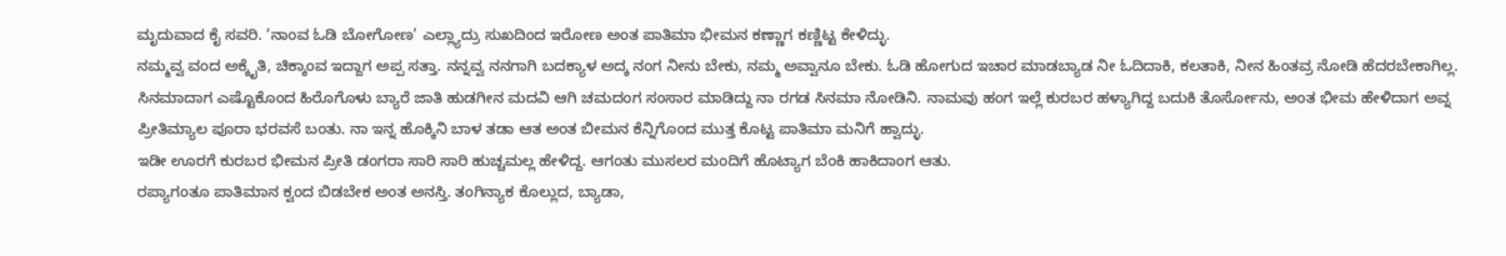ಮೃದುವಾದ ಕೈ ಸವರಿ. ‘ನಾಂವ ಓಡಿ ಬೋಗೋಣ’ ಎಲ್ಲ್ಯಾದ್ರು ಸುಖದಿಂದ ಇರೋಣ ಅಂತ ಪಾತಿಮಾ ಭೀಮನ ಕಣ್ಣಾಗ ಕಣ್ಣಿಟ್ಟ ಕೇಳಿದ್ಳು.
ನಮ್ಮವ್ವ ವಂದ ಅಕ್ಕೈತಿ, ಚಿಕ್ಕಾಂವ ಇದ್ದಾಗ ಅಪ್ಪ ಸತ್ತಾ. ನನ್ನವ್ವ ನನಗಾಗಿ ಬದಕ್ಯಾಳ ಅದ್ಕ ನಂಗ ನೀನು ಬೇಕು, ನಮ್ಮ ಅವ್ವಾನೂ ಬೇಕು. ಓಡಿ ಹೋಗುದ ಇಚಾರ ಮಾಡಬ್ಯಾಡ ನೀ ಓದಿದಾಕಿ, ಕಲತಾಕಿ, ನೀನ ಹಿಂತವ್ರ ನೋಡಿ ಹೆದರಬೇಕಾಗಿಲ್ಲ. ಸಿನಮಾದಾಗ ಎಷ್ಟೊಕೊಂದ ಹಿರೊಗೊಳು ಬ್ಯಾರೆ ಜಾತಿ ಹುಡಗೀನ ಮದವಿ ಆಗಿ ಚಮದಂಗ ಸಂಸಾರ ಮಾಡಿದ್ದು ನಾ ರಗಡ ಸಿನಮಾ ನೋಡಿನಿ. ನಾಮವು ಹಂಗ ಇಲ್ಲೆ ಕುರಬರ ಹಳ್ಯಾಗಿದ್ದ ಬದುಕಿ ತೊರ್ಸೋನು, ಅಂತ ಭೀಮ ಹೇಳಿದಾಗ ಅವ್ನ ಪ್ರೀತಿಮ್ಯಾಲ ಪೂರಾ ಭರವಸೆ ಬಂತು. ನಾ ಇನ್ನ ಹೊಕ್ಕಿನಿ ಬಾಳ ತಡಾ ಆತ ಅಂತ ಬೀಮನ ಕೆನ್ನಿಗೊಂದ ಮುತ್ತ ಕೊಟ್ಟ ಪಾತಿಮಾ ಮನಿಗೆ ಹ್ವಾದ್ಳು.
ಇಡೀ ಊರಗೆ ಕುರಬರ ಭೀಮನ ಪ್ರೀತಿ ಡಂಗರಾ ಸಾರಿ ಸಾರಿ ಹುಚ್ಚಮಲ್ಲ ಹೇಳಿದ್ದ. ಆಗಂತು ಮುಸಲರ ಮಂದಿಗೆ ಹೊಟ್ಯಾಗ ಬೆಂಕಿ ಹಾಕಿದಾಂಗ ಆತು.
ರಪ್ಯಾಗಂತೂ ಪಾತಿಮಾನ ಕ್ವಂದ ಬಿಡಬೇಕ ಅಂತ ಅನಸ್ತಿ. ತಂಗಿನ್ಯಾಕ ಕೊಲ್ಲುದ, ಬ್ಯಾಡಾ,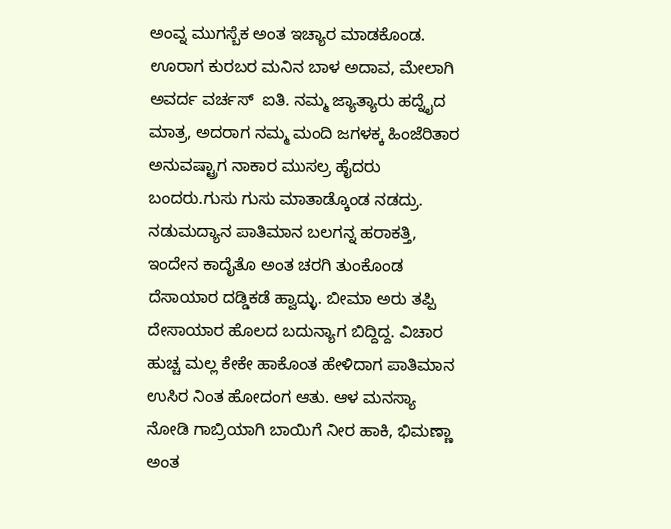ಅಂವ್ನ ಮುಗಸ್ಬೆಕ ಅಂತ ಇಚ್ಯಾರ ಮಾಡಕೊಂಡ. ಊರಾಗ ಕುರಬರ ಮನಿನ ಬಾಳ ಅದಾವ, ಮೇಲಾಗಿ ಅವರ್ದ ವರ್ಚಸ್  ಐತಿ. ನಮ್ಮ ಜ್ಯಾತ್ಯಾರು ಹದ್ನೈದ ಮಾತ್ರ, ಅದರಾಗ ನಮ್ಮ ಮಂದಿ ಜಗಳಕ್ಕ ಹಿಂಜೆರಿತಾರ ಅನುವಷ್ಟ್ರಾಗ ನಾಕಾರ ಮುಸಲ್ರ ಹೈದರು ಬಂದರು.ಗುಸು ಗುಸು ಮಾತಾಡ್ಕೊಂಡ ನಡದ್ರು.
ನಡುಮದ್ಯಾನ ಪಾತಿಮಾನ ಬಲಗನ್ನ ಹರಾಕತ್ತಿ, ಇಂದೇನ ಕಾದೈತೊ ಅಂತ ಚರಗಿ ತುಂಕೊಂಡ ದೆಸಾಯಾರ ದಡ್ಡಿಕಡೆ ಹ್ವಾದ್ಳು. ಬೀಮಾ ಅರು ತಪ್ಪಿ
ದೇಸಾಯಾರ ಹೊಲದ ಬದುನ್ಯಾಗ ಬಿದ್ದಿದ್ದ. ವಿಚಾರ ಹುಚ್ಚ ಮಲ್ಲ ಕೇಕೇ ಹಾಕೊಂತ ಹೇಳಿದಾಗ ಪಾತಿಮಾನ ಉಸಿರ ನಿಂತ ಹೋದಂಗ ಆತು. ಆಳ ಮನಸ್ಯಾ ನೋಡಿ ಗಾಬ್ರಿಯಾಗಿ ಬಾಯಿಗೆ ನೀರ ಹಾಕಿ, ಭಿಮಣ್ಣಾ ಅಂತ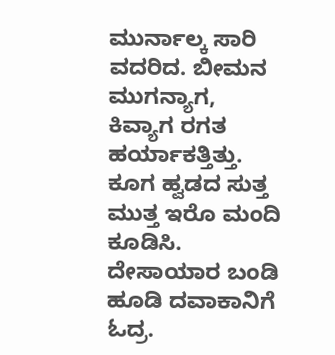ಮುರ್ನಾಲ್ಕ ಸಾರಿ ವದರಿದ. ಬೀಮನ ಮುಗನ್ಯಾಗ, ಕಿವ್ಯಾಗ ರಗತ ಹರ್ಯಾಕತ್ತಿತ್ತು. ಕೂಗ ಹ್ವಡದ ಸುತ್ತ ಮುತ್ತ ಇರೊ ಮಂದಿ ಕೂಡಿಸಿ. ದೇಸಾಯಾರ ಬಂಡಿ ಹೂಡಿ ದವಾಕಾನಿಗೆ ಓದ್ರ.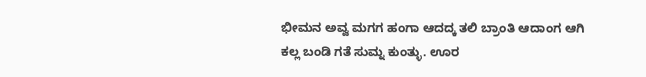ಭೀಮನ ಅವ್ವ ಮಗಗ ಹಂಗಾ ಆದದ್ಕ ತಲಿ ಬ್ರಾಂತಿ ಆದಾಂಗ ಆಗಿ ಕಲ್ಲ ಬಂಡಿ ಗತೆ ಸುಮ್ನ ಕುಂತ್ಳು. ಊರ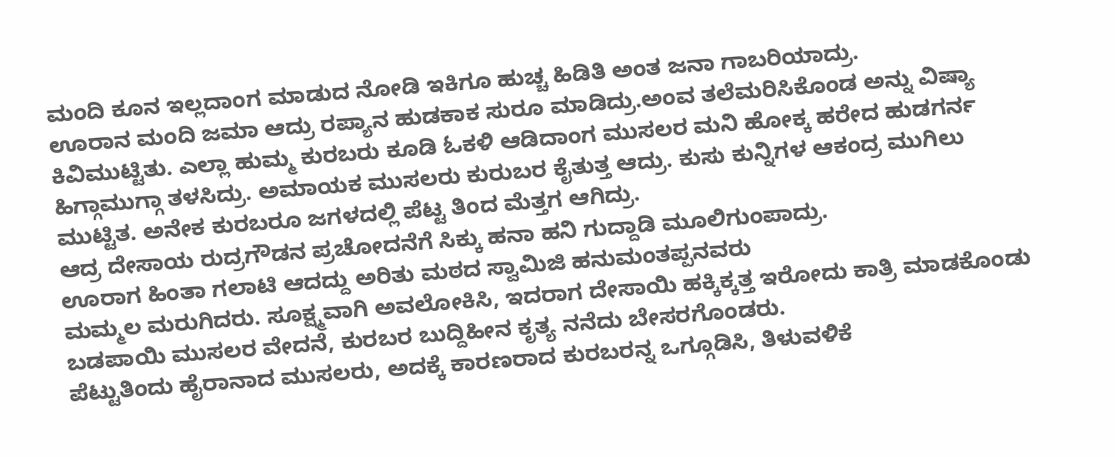ಮಂದಿ ಕೂನ ಇಲ್ಲದಾಂಗ ಮಾಡುದ ನೋಡಿ ಇಕಿಗೂ ಹುಚ್ಚ ಹಿಡಿತಿ ಅಂತ ಜನಾ ಗಾಬರಿಯಾದ್ರು.
ಊರಾನ ಮಂದಿ ಜಮಾ ಆದ್ರು ರಪ್ಯಾನ ಹುಡಕಾಕ ಸುರೂ ಮಾಡಿದ್ರು.ಅಂವ ತಲೆಮರಿಸಿಕೊಂಡ ಅನ್ನು ವಿಷ್ಯಾ ಕಿವಿಮುಟ್ಟಿತು. ಎಲ್ಲಾ ಹುಮ್ಮ ಕುರಬರು ಕೂಡಿ ಓಕಳಿ ಆಡಿದಾಂಗ ಮುಸಲರ ಮನಿ ಹೋಕ್ಕ ಹರೇದ ಹುಡಗರ್ನ ಹಿಗ್ಗಾಮುಗ್ಗಾ ತಳಸಿದ್ರು. ಅಮಾಯಕ ಮುಸಲರು ಕುರುಬರ ಕೈತುತ್ತ ಆದ್ರು. ಕುಸು ಕುನ್ನಿಗಳ ಆಕಂದ್ರ ಮುಗಿಲು ಮುಟ್ಟಿತ. ಅನೇಕ ಕುರಬರೂ ಜಗಳದಲ್ಲಿ ಪೆಟ್ಟ ತಿಂದ ಮೆತ್ತಗ ಆಗಿದ್ರು.
ಆದ್ರ ದೇಸಾಯ ರುದ್ರಗೌಡನ ಪ್ರಚೋದನೆಗೆ ಸಿಕ್ಕು ಹನಾ ಹನಿ ಗುದ್ದಾಡಿ ಮೂಲಿಗುಂಪಾದ್ರು.
ಊರಾಗ ಹಿಂತಾ ಗಲಾಟಿ ಆದದ್ದು ಅರಿತು ಮಠದ ಸ್ವಾಮಿಜಿ ಹನುಮಂತಪ್ಪನವರು
ಮಮ್ಮಲ ಮರುಗಿದರು. ಸೂಕ್ಷ್ಮವಾಗಿ ಅವಲೋಕಿಸಿ, ಇದರಾಗ ದೇಸಾಯಿ ಹಕ್ಕಿಕ್ಕತ್ತ ಇರೋದು ಕಾತ್ರಿ ಮಾಡಕೊಂಡು ಬಡಪಾಯಿ ಮುಸಲರ ವೇದನೆ, ಕುರಬರ ಬುದ್ದಿಹೀನ ಕೃತ್ಯ ನನೆದು ಬೇಸರಗೊಂಡರು.
ಪೆಟ್ಟುತಿಂದು ಹೈರಾನಾದ ಮುಸಲರು, ಅದಕ್ಕೆ ಕಾರಣರಾದ ಕುರಬರನ್ನ ಒಗ್ಗೂಡಿಸಿ, ತಿಳುವಳಿಕೆ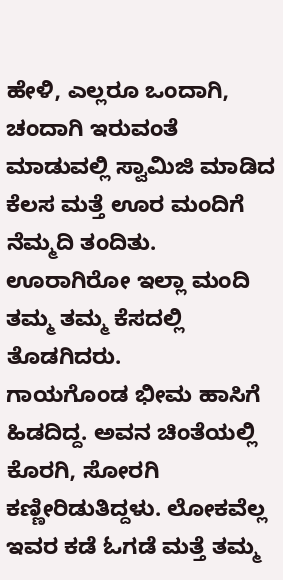ಹೇಳಿ, ಎಲ್ಲರೂ ಒಂದಾಗಿ, ಚಂದಾಗಿ ಇರುವಂತೆ ಮಾಡುವಲ್ಲಿ ಸ್ವಾಮಿಜಿ ಮಾಡಿದ ಕೆಲಸ ಮತ್ತೆ ಊರ ಮಂದಿಗೆ ನೆಮ್ಮದಿ ತಂದಿತು. ಊರಾಗಿರೋ ಇಲ್ಲಾ ಮಂದಿ ತಮ್ಮ ತಮ್ಮ ಕೆಸದಲ್ಲಿ ತೊಡಗಿದರು.
ಗಾಯಗೊಂಡ ಭೀಮ ಹಾಸಿಗೆ ಹಿಡದಿದ್ದ. ಅವನ ಚಿಂತೆಯಲ್ಲಿ ಕೊರಗಿ, ಸೋರಗಿ ಕಣ್ಣೀರಿಡುತಿದ್ದಳು. ಲೋಕವೆಲ್ಲ ಇವರ ಕಡೆ ಓಗಡೆ ಮತ್ತೆ ತಮ್ಮ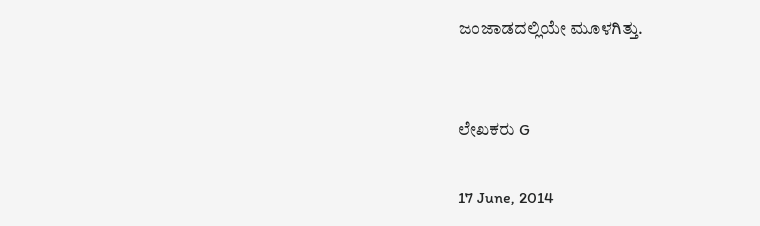ಜಂಜಾಡದಲ್ಲಿಯೇ ಮೂಳಗಿತ್ತು.


ಲೇಖಕರು G

17 June, 2014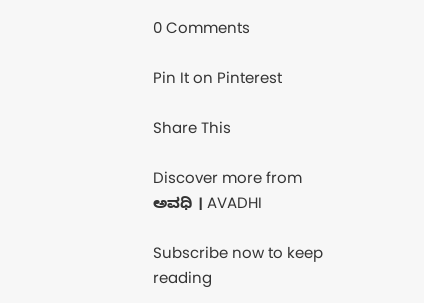0 Comments

Pin It on Pinterest

Share This

Discover more from ಅವಧಿ । AVADHI

Subscribe now to keep reading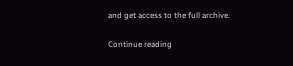and get access to the full archive.

Continue reading